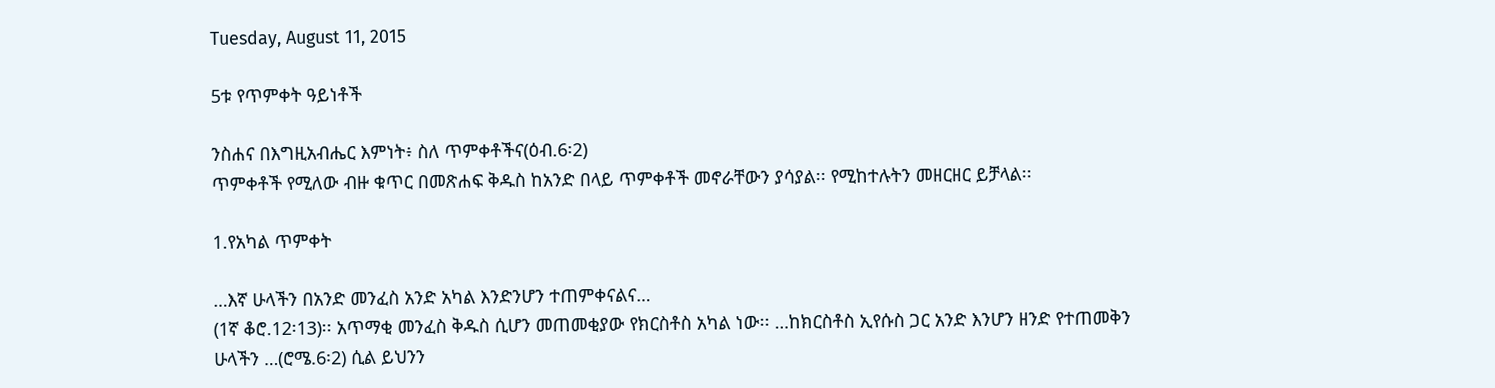Tuesday, August 11, 2015

5ቱ የጥምቀት ዓይነቶች

ንስሐና በእግዚአብሔር እምነት፥ ስለ ጥምቀቶችና(ዕብ.6፡2)
ጥምቀቶች የሚለው ብዙ ቁጥር በመጽሐፍ ቅዱስ ከአንድ በላይ ጥምቀቶች መኖራቸውን ያሳያል፡፡ የሚከተሉትን መዘርዘር ይቻላል፡፡

1.የአካል ጥምቀት

…እኛ ሁላችን በአንድ መንፈስ አንድ አካል እንድንሆን ተጠምቀናልና…
(1ኛ ቆሮ.12፡13)፡፡ አጥማቂ መንፈስ ቅዱስ ሲሆን መጠመቂያው የክርስቶስ አካል ነው፡፡ …ከክርስቶስ ኢየሱስ ጋር አንድ እንሆን ዘንድ የተጠመቅን ሁላችን …(ሮሜ.6፡2) ሲል ይህንን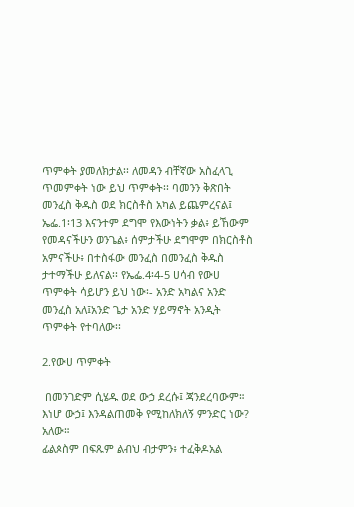ጥምቀት ያመለክታል፡፡ ለመዳን ብቸኛው አስፈላጊ ጥመምቀት ነው ይህ ጥምቀት፡፡ ባመንን ቅጽበት መንፈስ ቅዱስ ወደ ክርስቶስ አካል ይጨምረናል፤ ኤፌ.1፡13 እናንተም ደግሞ የእውነትን ቃል፥ ይኸውም የመዳናችሁን ወንጌል፥ ሰምታችሁ ደግሞም በክርስቶስ አምናችሁ፥ በተስፋው መንፈስ በመንፈስ ቅዱስ ታተማችሁ ይለናል፡፡ የኤፌ.4፡4-5 ሀሳብ የውሀ ጥምቀት ሳይሆን ይህ ነው፡- አንድ አካልና አንድ መንፈስ አለ፤አንድ ጌታ አንድ ሃይማኖት አንዲት ጥምቀት የተባለው፡፡

2.የውሀ ጥምቀት

 በመንገድም ሲሄዱ ወደ ውኃ ደረሱ፤ ጃንደረባውም። እነሆ ውኃ፤ እንዳልጠመቅ የሚከለክለኝ ምንድር ነው? አለው።
ፊልጶስም በፍጹም ልብህ ብታምን፥ ተፈቅዶአል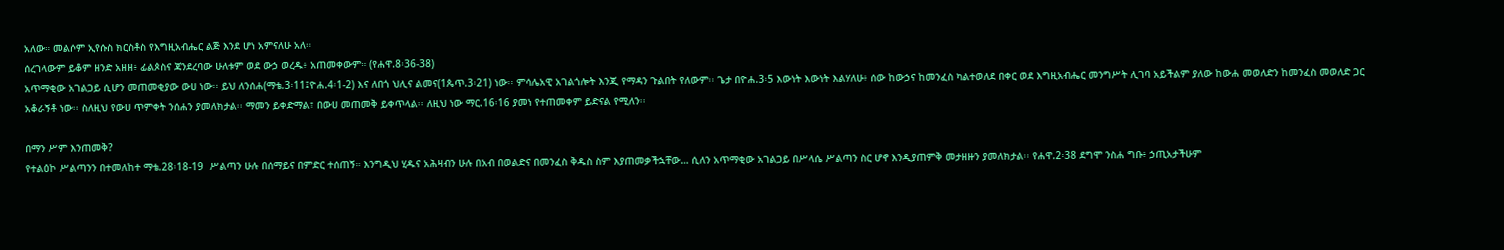አለው። መልሶም ኢየሱስ ክርስቶስ የእግዚአብሔር ልጅ እንደ ሆነ አምናለሁ አለ።
ሰረገላውም ይቆም ዘንድ አዘዘ፥ ፊልጶስና ጃንደረባው ሁለቱም ወደ ውኃ ወረዱ፥ አጠመቀውም። (የሐዋ.8፡36-38)
አጥማቂው አገልጋይ ሲሆን መጠመቂያው ውሀ ነው፡፡ ይህ ለንሰሐ(ማቴ.3፡11፤ዮሐ.4፡1-2) እና ለበጎ ህሊና ልመና(1ጴጥ.3፡21) ነው፡፡ ምሳሌአዊ አገልጎሎት እንጂ የማዳን ጉልበት የለውም፡፡ ጌታ በዮሐ.3፡5 እውነት እውነት እልሃለሁ፥ ሰው ከውኃና ከመንፈስ ካልተወለደ በቀር ወደ እግዚአብሔር መንግሥት ሊገባ አይችልም ያለው ከውሐ መወለድን ከመንፈስ መወለድ ጋር አቆራኝቶ ነው፡፡ ስለዚህ የውሀ ጥምቀት ንሰሐን ያመለክታል፡፡ ማመን ይቀድማል፣ በውሀ መጠመቅ ይቀጥላል፡፡ ለዚህ ነው ማር.16፡16 ያመነ የተጠመቀም ይድናል የሚለን፡፡

በማን ሥም እንጠመቅ?
የተልዕኮ ሥልጣንን በተመለከተ ማቴ.28፡18-19  ሥልጣን ሁሉ በሰማይና በምድር ተሰጠኝ። እንግዲህ ሂዱና አሕዛብን ሁሉ በአብ በወልድና በመንፈስ ቅዱስ ስም እያጠመቃችኋቸው… ሲለን አጥማቂው አገልጋይ በሥላሴ ሥልጣን ስር ሆኖ እንዲያጠምቅ መታዘዙን ያመለክታል፡፡ የሐዋ.2፡38 ደግሞ ንስሐ ግቡ፥ ኃጢአታችሁም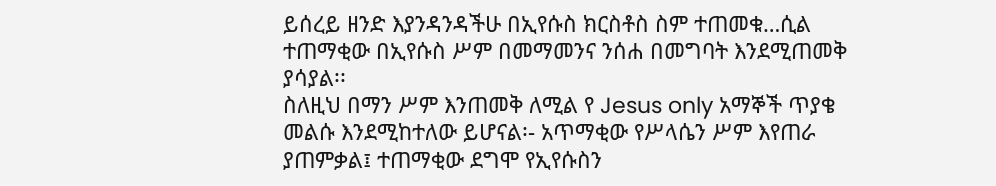ይሰረይ ዘንድ እያንዳንዳችሁ በኢየሱስ ክርስቶስ ስም ተጠመቁ…ሲል ተጠማቂው በኢየሱስ ሥም በመማመንና ንሰሐ በመግባት እንደሚጠመቅ ያሳያል፡፡
ስለዚህ በማን ሥም እንጠመቅ ለሚል የ Jesus only አማኞች ጥያቄ መልሱ እንደሚከተለው ይሆናል፡- አጥማቂው የሥላሴን ሥም እየጠራ ያጠምቃል፤ ተጠማቂው ደግሞ የኢየሱስን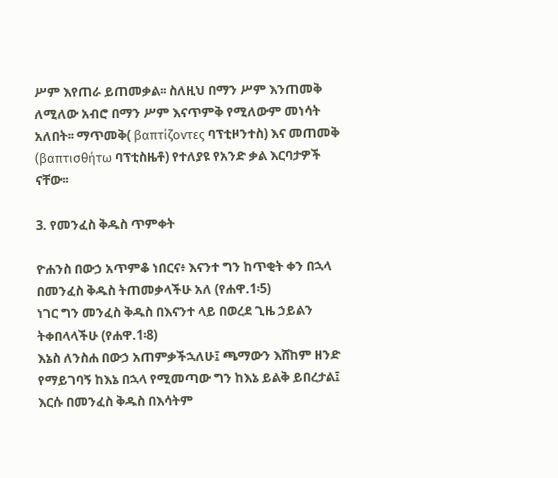ሥም እየጠራ ይጠመቃል፡፡ ስለዚህ በማን ሥም እንጠመቅ ለሚለው አብሮ በማን ሥም እናጥምቅ የሚለውም መነሳት አለበት፡፡ ማጥመቅ( βαπτίζοντες ባፕቲዞንተስ) እና መጠመቅ (βαπτισθήτω ባፕቲስዜቶ) የተለያዩ የአንድ ቃል እርባታዎች ናቸው፡፡

3. የመንፈስ ቅዱስ ጥምቀት

ዮሐንስ በውኃ አጥምቆ ነበርና፥ እናንተ ግን ከጥቂት ቀን በኋላ በመንፈስ ቅዱስ ትጠመቃላችሁ አለ (የሐዋ.1፡5)
ነገር ግን መንፈስ ቅዱስ በእናንተ ላይ በወረደ ጊዜ ኃይልን ትቀበላላችሁ (የሐዋ.1፡8)
እኔስ ለንስሐ በውኃ አጠምቃችኋለሁ፤ ጫማውን እሸከም ዘንድ የማይገባኝ ከእኔ በኋላ የሚመጣው ግን ከእኔ ይልቅ ይበረታል፤ እርሱ በመንፈስ ቅዱስ በእሳትም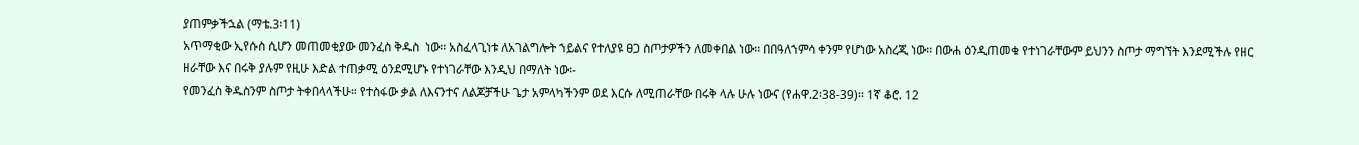ያጠምቃችኋል (ማቴ.3፡11)
አጥማቂው ኢየሱስ ሲሆን መጠመቂያው መንፈስ ቅዱስ  ነው፡፡ አስፈላጊነቱ ለአገልግሎት ኀይልና የተለያዩ ፀጋ ስጦታዎችን ለመቀበል ነው፡፡ በበዓለኀምሳ ቀንም የሆነው አስረጂ ነው፡፡ በውሐ ዕንዲጠመቁ የተነገራቸውም ይህንን ስጦታ ማግኘት እንደሚችሉ የዘር ዘራቸው እና በሩቅ ያሉም የዚሁ እድል ተጠቃሚ ዕንደሚሆኑ የተነገራቸው እንዲህ በማለት ነው፡-
የመንፈስ ቅዱስንም ስጦታ ትቀበላላችሁ። የተስፋው ቃል ለእናንተና ለልጆቻችሁ ጌታ አምላካችንም ወደ እርሱ ለሚጠራቸው በሩቅ ላሉ ሁሉ ነውና (የሐዋ.2፡38-39)፡፡ 1ኛ ቆሮ. 12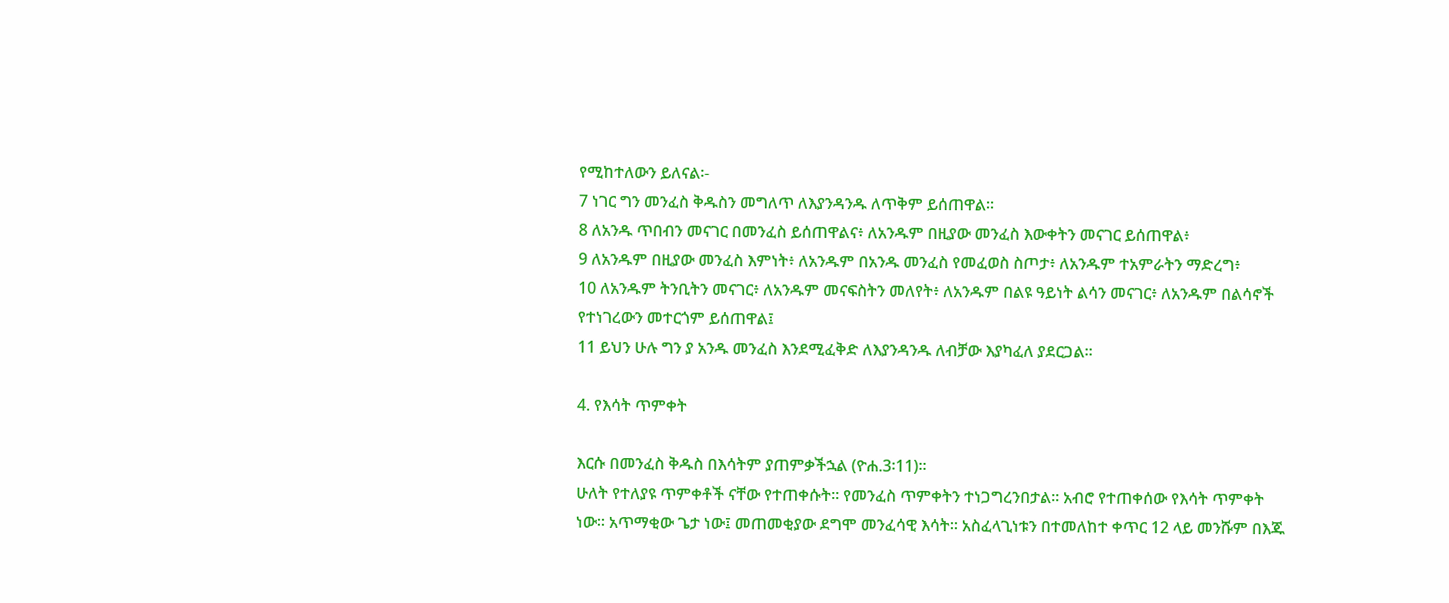የሚከተለውን ይለናል፡-
7 ነገር ግን መንፈስ ቅዱስን መግለጥ ለእያንዳንዱ ለጥቅም ይሰጠዋል።
8 ለአንዱ ጥበብን መናገር በመንፈስ ይሰጠዋልና፥ ለአንዱም በዚያው መንፈስ እውቀትን መናገር ይሰጠዋል፥
9 ለአንዱም በዚያው መንፈስ እምነት፥ ለአንዱም በአንዱ መንፈስ የመፈወስ ስጦታ፥ ለአንዱም ተአምራትን ማድረግ፥
10 ለአንዱም ትንቢትን መናገር፥ ለአንዱም መናፍስትን መለየት፥ ለአንዱም በልዩ ዓይነት ልሳን መናገር፥ ለአንዱም በልሳኖች የተነገረውን መተርጎም ይሰጠዋል፤
11 ይህን ሁሉ ግን ያ አንዱ መንፈስ እንደሚፈቅድ ለእያንዳንዱ ለብቻው እያካፈለ ያደርጋል።

4. የእሳት ጥምቀት

እርሱ በመንፈስ ቅዱስ በእሳትም ያጠምቃችኋል (ዮሐ.3፡11)፡፡
ሁለት የተለያዩ ጥምቀቶች ናቸው የተጠቀሱት፡፡ የመንፈስ ጥምቀትን ተነጋግረንበታል፡፡ አብሮ የተጠቀሰው የእሳት ጥምቀት ነው፡፡ አጥማቂው ጌታ ነው፤ መጠመቂያው ደግሞ መንፈሳዊ እሳት፡፡ አስፈላጊነቱን በተመለከተ ቀጥር 12 ላይ መንሹም በእጁ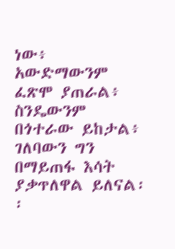ነው፥ አውድማውንም ፈጽሞ ያጠራል፥ ስንዴውንም በጎተራው ይከታል፥ ገለባውን ግን በማይጠፋ እሳት ያቃጥለዋል ይለናል፡፡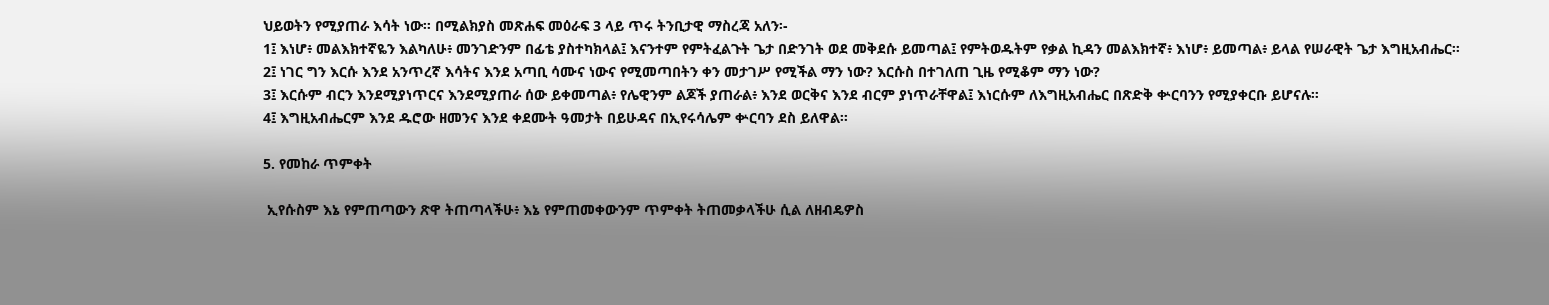ህይወትን የሚያጠራ እሳት ነው፡፡ በሚልክያስ መጽሐፍ መዕራፍ 3 ላይ ጥሩ ትንቢታዊ ማስረጃ አለን፡-
1፤ እነሆ፥ መልእክተኛዬን እልካለሁ፥ መንገድንም በፊቴ ያስተካክላል፤ እናንተም የምትፈልጉት ጌታ በድንገት ወደ መቅደሱ ይመጣል፤ የምትወዱትም የቃል ኪዳን መልእክተኛ፥ እነሆ፥ ይመጣል፥ ይላል የሠራዊት ጌታ እግዚአብሔር።
2፤ ነገር ግን እርሱ እንደ አንጥረኛ እሳትና እንደ አጣቢ ሳሙና ነውና የሚመጣበትን ቀን መታገሥ የሚችል ማን ነው? እርሱስ በተገለጠ ጊዜ የሚቆም ማን ነው?
3፤ እርሱም ብርን እንደሚያነጥርና እንደሚያጠራ ሰው ይቀመጣል፥ የሌዊንም ልጆች ያጠራል፥ እንደ ወርቅና እንደ ብርም ያነጥራቸዋል፤ እነርሱም ለእግዚአብሔር በጽድቅ ቍርባንን የሚያቀርቡ ይሆናሉ።
4፤ እግዚአብሔርም እንደ ዱሮው ዘመንና እንደ ቀደሙት ዓመታት በይሁዳና በኢየሩሳሌም ቍርባን ደስ ይለዋል፡፡

5. የመከራ ጥምቀት

 ኢየሱስም እኔ የምጠጣውን ጽዋ ትጠጣላችሁ፥ እኔ የምጠመቀውንም ጥምቀት ትጠመቃላችሁ ሲል ለዘብዴዎስ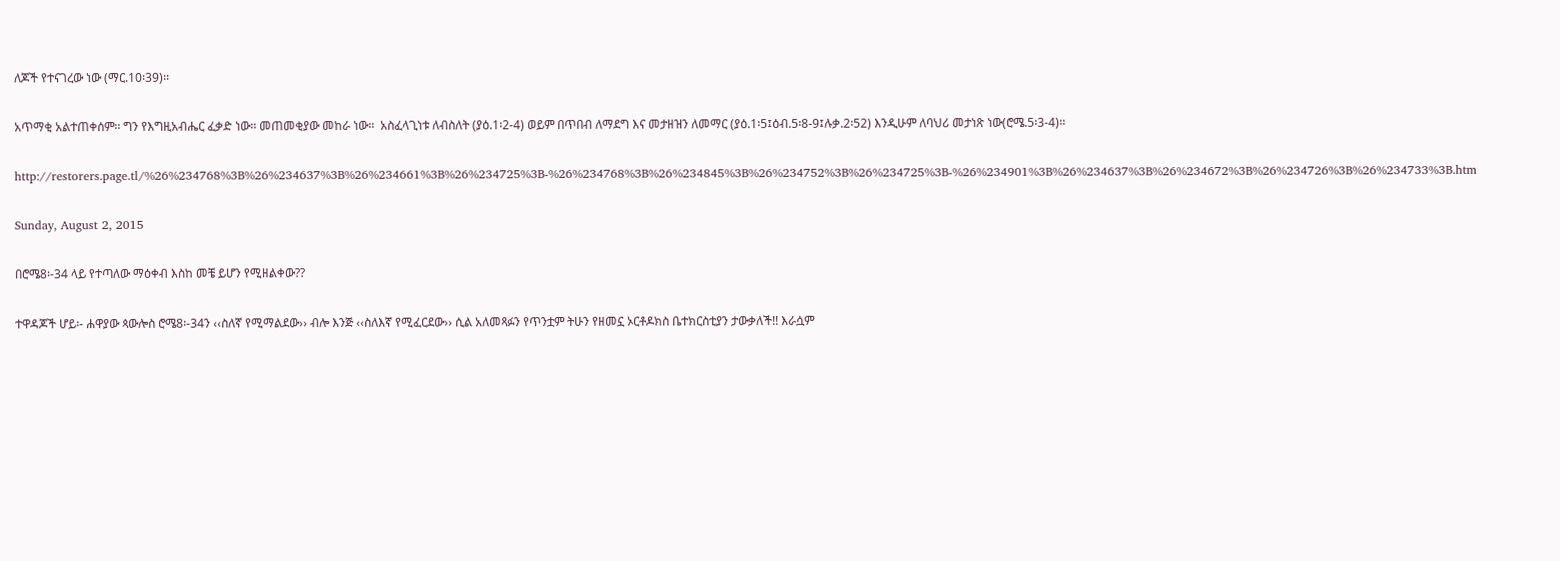ለጆች የተናገረው ነው (ማር.10፡39)፡፡

አጥማቂ አልተጠቀሰም፡፡ ግን የእግዚአብሔር ፈቃድ ነው፡፡ መጠመቂያው መከራ ነው፡፡  አስፈላጊነቱ ለብስለት (ያዕ.1፡2-4) ወይም በጥበብ ለማደግ እና መታዘዝን ለመማር (ያዕ.1፡5፤ዕብ.5፡8-9፤ሉቃ.2፡52) እንዲሁም ለባህሪ መታነጽ ነው(ሮሜ.5፡3-4)፡፡

http://restorers.page.tl/%26%234768%3B%26%234637%3B%26%234661%3B%26%234725%3B-%26%234768%3B%26%234845%3B%26%234752%3B%26%234725%3B-%26%234901%3B%26%234637%3B%26%234672%3B%26%234726%3B%26%234733%3B.htm

Sunday, August 2, 2015

በሮሜ8፡-34 ላይ የተጣለው ማዕቀብ እስከ መቼ ይሆን የሚዘልቀው??

ተዋዳጆች ሆይ፡- ሐዋያው ጳውሎስ ሮሜ8፡-34ን ‹‹ስለኛ የሚማልደው›› ብሎ እንጅ ‹‹ስለእኛ የሚፈርደው›› ሲል አለመጻፉን የጥንቷም ትሁን የዘመኗ ኦርቶዶክስ ቤተክርስቲያን ታውቃለች!! እራሷም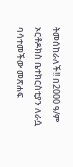ትመሰከራለች!! በ2000 ዓ/ም ኦርቶዶክስ ቤተክርስቲያን ለራሷ ባሳተመችው መጽሐፍ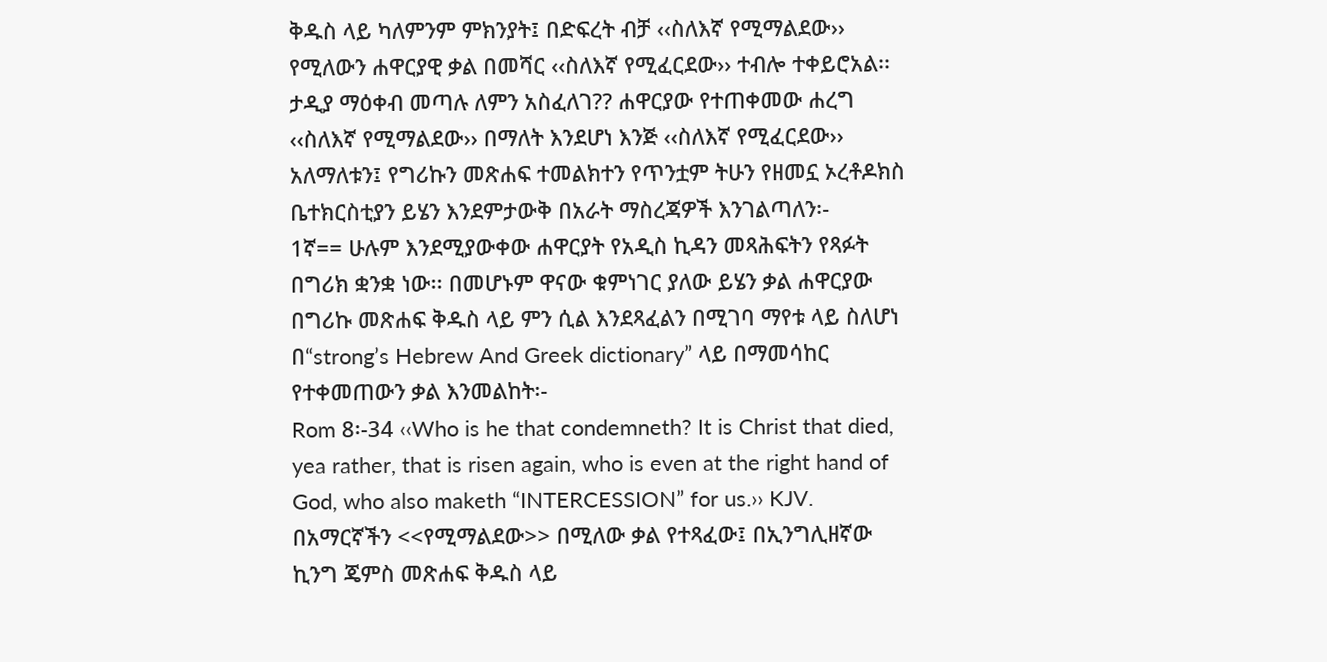ቅዱስ ላይ ካለምንም ምክንያት፤ በድፍረት ብቻ ‹‹ስለእኛ የሚማልደው›› የሚለውን ሐዋርያዊ ቃል በመሻር ‹‹ስለእኛ የሚፈርደው›› ተብሎ ተቀይሮአል፡፡ ታዲያ ማዕቀብ መጣሉ ለምን አስፈለገ?? ሐዋርያው የተጠቀመው ሐረግ ‹‹ስለእኛ የሚማልደው›› በማለት እንደሆነ እንጅ ‹‹ስለእኛ የሚፈርደው›› አለማለቱን፤ የግሪኩን መጽሐፍ ተመልክተን የጥንቷም ትሁን የዘመኗ ኦረቶዶክስ ቤተክርስቲያን ይሄን እንደምታውቅ በአራት ማስረጃዎች እንገልጣለን፡-
1ኛ== ሁሉም እንደሚያውቀው ሐዋርያት የአዲስ ኪዳን መጻሕፍትን የጻፉት በግሪክ ቋንቋ ነው፡፡ በመሆኑም ዋናው ቁምነገር ያለው ይሄን ቃል ሐዋርያው በግሪኩ መጽሐፍ ቅዱስ ላይ ምን ሲል እንደጻፈልን በሚገባ ማየቱ ላይ ስለሆነ በ“strong’s Hebrew And Greek dictionary” ላይ በማመሳከር የተቀመጠውን ቃል እንመልከት፡-
Rom 8፡-34 ‹‹Who is he that condemneth? It is Christ that died, yea rather, that is risen again, who is even at the right hand of God, who also maketh “INTERCESSION” for us.›› KJV. በአማርኛችን <<የሚማልደው>> በሚለው ቃል የተጻፈው፤ በኢንግሊዘኛው ኪንግ ጄምስ መጽሐፍ ቅዱስ ላይ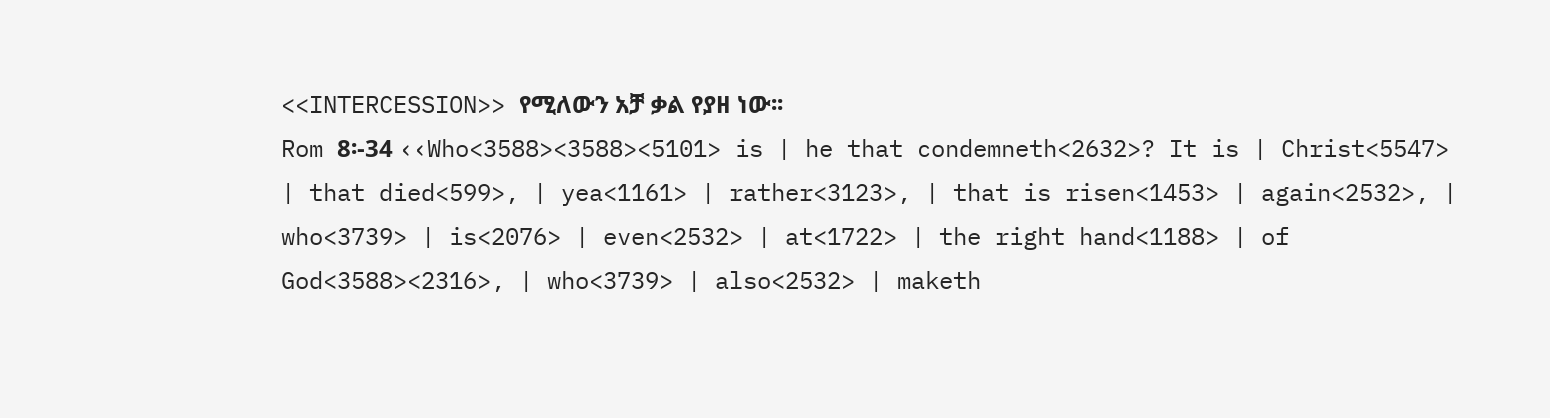<<INTERCESSION>> የሚለውን አቻ ቃል የያዘ ነው፡፡
Rom 8፡-34 ‹‹Who<3588><3588><5101> is | he that condemneth<2632>? It is | Christ<5547> | that died<599>, | yea<1161> | rather<3123>, | that is risen<1453> | again<2532>, | who<3739> | is<2076> | even<2532> | at<1722> | the right hand<1188> | of God<3588><2316>, | who<3739> | also<2532> | maketh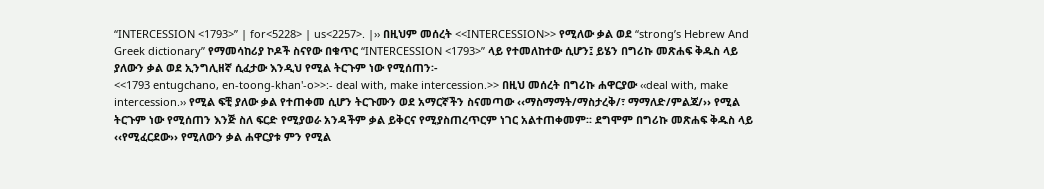“INTERCESSION <1793>” | for<5228> | us<2257>. |›› በዚህም መሰረት <<INTERCESSION>> የሚለው ቃል ወደ “strong’s Hebrew And Greek dictionary” የማመሳከሪያ ኮዶች ስናየው በቁጥር “INTERCESSION <1793>” ላይ የተመለከተው ሲሆን፤ ይሄን በግሪኩ መጽሐፍ ቅዱስ ላይ ያለውን ቃል ወደ ኢንግሊዘኛ ሲፈታው እንዲህ የሚል ትርጉም ነው የሚሰጠን፡-
<<1793 entugchano, en-toong-khan'-o>>:- deal with, make intercession.>> በዚህ መሰረት በግሪኩ ሐዋርያው ‹‹deal with, make intercession.›› የሚል ፍቺ ያለው ቃል የተጠቀመ ሲሆን ትርጉሙን ወደ አማርኛችን ስናመጣው ‹‹ማስማማት/ማስታረቅ/፣ ማማለድ/ምልጃ/›› የሚል ትርጉም ነው የሚሰጠን እንጅ ስለ ፍርድ የሚያወራ አንዳችም ቃል ይቅርና የሚያስጠረጥርም ነገር አልተጠቀመም፡፡ ደግሞም በግሪኩ መጽሐፍ ቅዱስ ላይ ‹‹የሚፈርደው›› የሚለውን ቃል ሐዋርያቱ ምን የሚል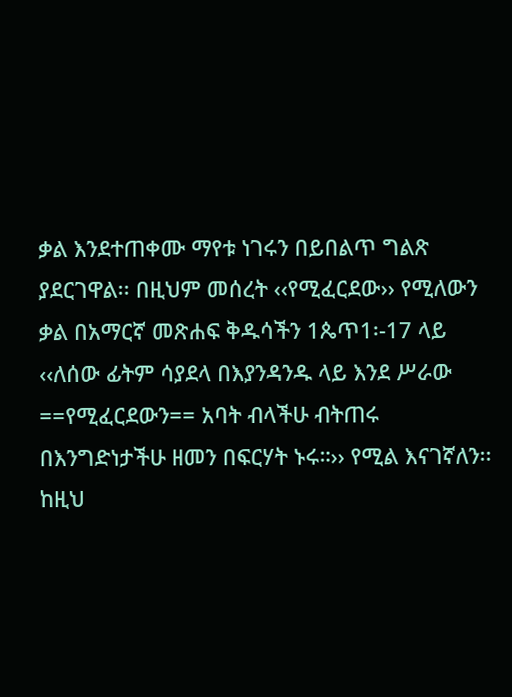ቃል እንደተጠቀሙ ማየቱ ነገሩን በይበልጥ ግልጽ ያደርገዋል፡፡ በዚህም መሰረት ‹‹የሚፈርደው›› የሚለውን ቃል በአማርኛ መጽሐፍ ቅዱሳችን 1ጴጥ1፡-17 ላይ ‹‹ለሰው ፊትም ሳያደላ በእያንዳንዱ ላይ እንደ ሥራው ==የሚፈርደውን== አባት ብላችሁ ብትጠሩ በእንግድነታችሁ ዘመን በፍርሃት ኑሩ።›› የሚል እናገኛለን፡፡ ከዚህ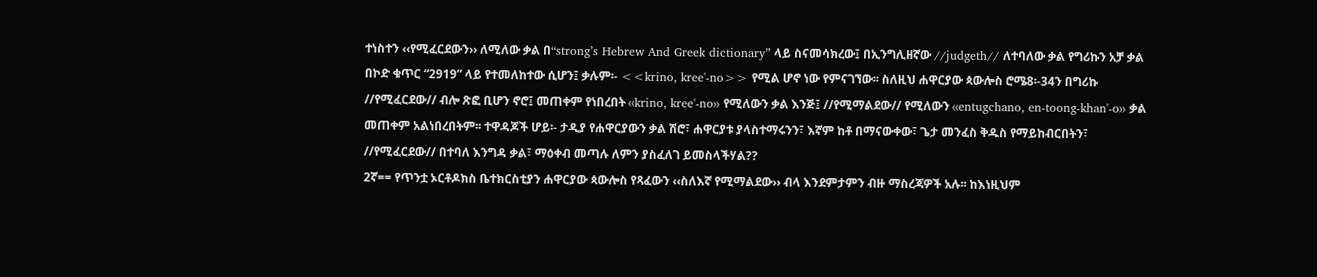ተነስተን ‹‹የሚፈርደውን›› ለሚለው ቃል በ“strong’s Hebrew And Greek dictionary” ላይ ስናመሳክረው፤ በኢንግሊዘኛው //judgeth// ለተባለው ቃል የግሪኩን አቻ ቃል በኮድ ቁጥር “2919” ላይ የተመለከተው ሲሆን፤ ቃሉም፡- <<krino, kree'-no>> የሚል ሆኖ ነው የምናገኘው፡፡ ስለዚህ ሐዋርያው ጳውሎስ ሮሜ8፡-34ን በግሪኩ //የሚፈርደው// ብሎ ጽፎ ቢሆን ኖሮ፤ መጠቀም የነበረበት ‹‹krino, kree'-no›› የሚለውን ቃል እንጅ፤ //የሚማልደው// የሚለውን ‹‹entugchano, en-toong-khan'-o›› ቃል መጠቀም አልነበረበትም፡፡ ተዋዳጆች ሆይ፡- ታዲያ የሐዋርያውን ቃል ሽሮ፣ ሐዋርያቱ ያላስተማሩንን፣ እኛም ከቶ በማናውቀው፣ ጌታ መንፈስ ቅዱስ የማይከብርበትን፣ //የሚፈርደው// በተባለ እንግዳ ቃል፣ ማዕቀብ መጣሉ ለምን ያስፈለገ ይመስላችሃል??
2ኛ== የጥንቷ ኦርቶዶክስ ቤተክርስቲያን ሐዋርያው ጳውሎስ የጻፈውን ‹‹ስለእኛ የሚማልደው›› ብላ እንደምታምን ብዙ ማስረጃዎች አሉ፡፡ ከእነዚህም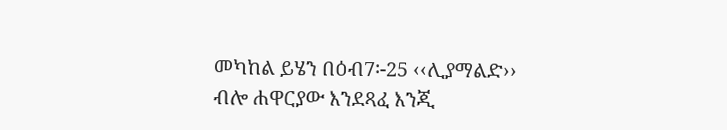መካከል ይሄን በዕብ7፡-25 ‹‹ሊያማልድ›› ብሎ ሐዋርያው እንደጻፈ እንጂ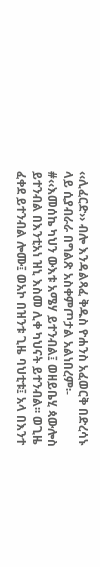‹‹ሊፈርድ›› ብሎ እንዳልጻፈ ቅዱስ ዮሐንስ አፈወርቅ በድረሳኑ ላይ ሲያብራራ በግልጽ አስቀምጦታል አልነበረም፡-
#‹‹እመሰኬ ካህን ውእቱ አሜሃ ይተንብል፤ ወዘይቤሂ ጳውሎስ ይተንብል በእንቲአነ ዝኒ እስመ ሊቀ ካህናት ይተንብል፡፡ ወጊዜ ፈቀደ ይተንብል ሎሙ፤ ወአኮ በዝንቱ ጊዜ ባህቲቱ፤ አላ በእንተ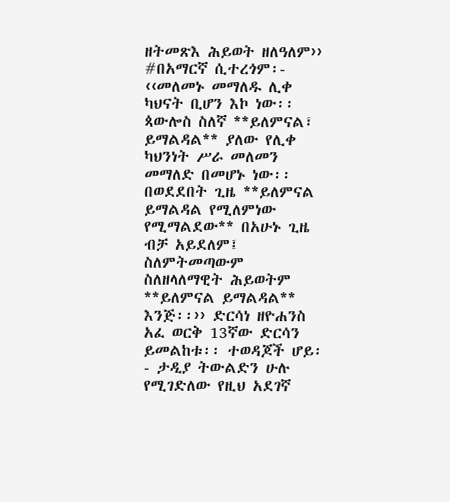ዘትመጽእ ሕይወት ዘለዓለም››
#በአማርኛ ሲተረጎም፡- ‹‹መለመኑ መማለዱ ሊቀ ካህናት ቢሆን እኮ ነው፡፡ ጳውሎስ ስለኛ **ይለምናል፣ ይማልዳል** ያለው የሊቀ ካህንነት ሥራ መለመን መማለድ በመሆኑ ነው፡፡ በወደደበት ጊዜ **ይለምናል ይማልዳል የሚለምነው የሚማልደው** በአሁኑ ጊዜ ብቻ አይደለም፤ ስለምትመጣውም ስለዘላለማዊት ሕይወትም **ይለምናል ይማልዳል** እንጅ፡፡›› ድርሳነ ዘዮሐንስ አፈ ወርቅ 13ኛው ድርሳን ይመልከቱ፡፡ ተወዳጆች ሆይ፡- ታዲያ ትውልድን ሁሉ የሚገድለው የዚህ አደገኛ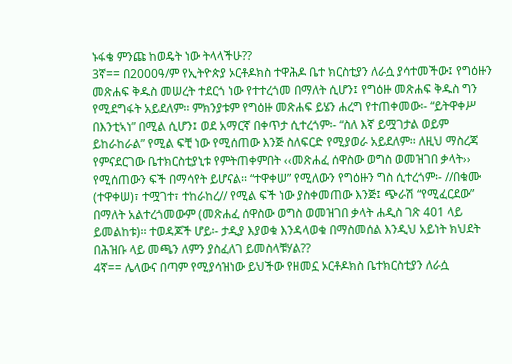ኑፋቄ ምንጩ ከወዴት ነው ትላላችሁ??
3ኛ== በ2000ዓ/ም የኢትዮጵያ ኦርቶዶክስ ተዋሕዶ ቤተ ክርስቲያን ለራሷ ያሳተመችው፤ የግዕዙን መጽሐፍ ቅዱስ መሠረት ተደርጎ ነው የተተረጎመ በማለት ሲሆን፤ የግዕዙ መጽሐፍ ቅዱስ ግን የሚደግፋት አይደለም፡፡ ምክንያቱም የግዕዙ መጽሐፍ ይሄን ሐረግ የተጠቀመው፡- “ይትዋቀሥ በእንቲኣነ” በሚል ሲሆን፤ ወደ አማርኛ በቀጥታ ሲተረጎም፡- “ስለ እኛ ይሟገታል ወይም ይከራከራል” የሚል ፍቺ ነው የሚሰጠው እንጅ ስለፍርድ የሚያወራ አይደለም፡፡ ለዚህ ማስረጃ የምናደርገው ቤተክርስቲያኒቱ የምትጠቀምበት ‹‹መጽሐፈ ሰዋስው ወግስ ወመዝገበ ቃላት›› የሚሰጠውን ፍች በማሳየት ይሆናል፡፡ “ተዋቀሠ” የሚለውን የግዕዙን ግስ ሲተረጎም፡- //በቁሙ (ተዋቀሠ)፣ ተሟገተ፣ ተከራከረ// የሚል ፍች ነው ያስቀመጠው እንጅ፤ ጭራሽ “የሚፈርደው” በማለት አልተረጎመውም (መጽሐፈ ሰዋስው ወግስ ወመዝገበ ቃላት ሐዲስ ገጽ 401 ላይ ይመልከቱ)፡፡ ተወዳጆች ሆይ፡- ታዲያ እያወቁ እንዳላወቁ በማስመሰል እንዲህ አይነት ክህደት በሕዝቡ ላይ መጫን ለምን ያስፈለገ ይመስላቹሃል??
4ኛ== ሌላውና በጣም የሚያሳዝነው ይህችው የዘመኗ ኦርቶዶክስ ቤተክርስቲያን ለራሷ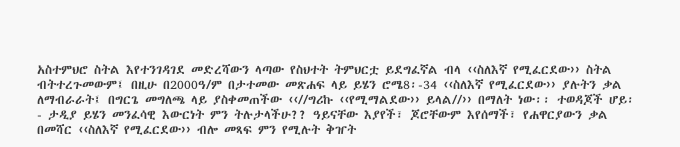አስተምህሮ ስትል እየተንገዳገደ መድረሻውን ላጣው የስህተት ትምህርቷ ይደግፈኛል ብላ ‹‹ስለእኛ የሚፈርደው›› ስትል ብትተረጉመውም፤ በዚሁ በ2000ዓ/ም በታተመው መጽሐፍ ላይ ይሄን ሮሜ8፡-34 ‹‹ስለእኛ የሚፈርደው›› ያሉትን ቃል ለማብራራት፤ በግርጌ መግለጫ ላይ ያስቀመጠችው ‹‹//ግሪኩ ‹‹የሚማልደው›› ይላል//›› በማለት ነው፡፡ ተወዳጆች ሆይ፡- ታዲያ ይሄን መንፈሳዊ እውርነት ምን ትሉታላችሁ?? ዓይናቸው እያየች፣ ጆሮቸውም እየሰማች፣ የሐዋርያውን ቃል በመሻር ‹‹ስለእኛ የሚፈርደው›› ብሎ መጻፍ ምን የሚሉት ቅዠት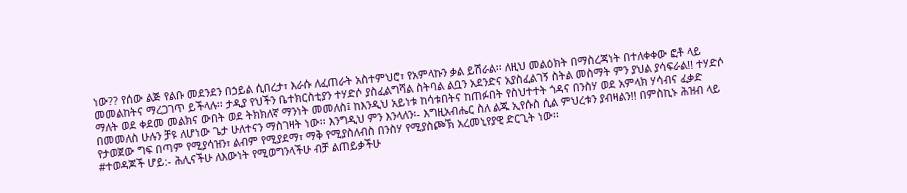ነው?? የሰው ልጅ የልቡ መደንደን በኃይል ሲበረታ፣ እራሱ ለፈጠራት አስተምህሮ፣ የአምላኩን ቃል ይሽራል፡፡ ለዚህ መልዕክት በማስረጃነት በተለቀቀው ፎቶ ላይ መመልከትና ማረጋገጥ ይችላሉ፡፡ ታዲያ የህችን ቤተክርስቲያን ተሃድሶ ያስፈልግሻል ስትባል ልቧን አደንድና አያስፈልገኝ ስትል መስማት ምን ያህል ያሳፍራል!! ተሃድሶ ማለት ወደ ቀደመ መልክና ውበት ወደ ትክክለኛ ማንነት መመለስ፤ ከእንዲህ አይነቱ ከሳቱበትና ከጠፉበት የስህተተት ጎዳና በንስሃ ወደ አምላክ ሃሳብና ፈቃድ በመመለስ ሁሉን ቻዩ ለሆነው ጌታ ሁለተናን ማስገዛት ነው፡፡ እንግዲህ ምን እንላለን፡- እግዚአብሔር ስለ ልጁ ኢየሱስ ሲል ምህረቱን ያብዛልን!! በምስኪኑ ሕዝብ ላይ የታወጀው ግፍ በጣም የሚያሳዝን፣ ልብም የሚያደማ፣ ማቅ የሚያስለብስ በንስሃ የሚያስጮኽ አረመኒየያዊ ድርጊት ነው፡፡
#ተወዳጆች ሆይ:- ሕሊናችሁ ለእውነት የሚወግንላችሁ ብቻ ልጠይቃችሁ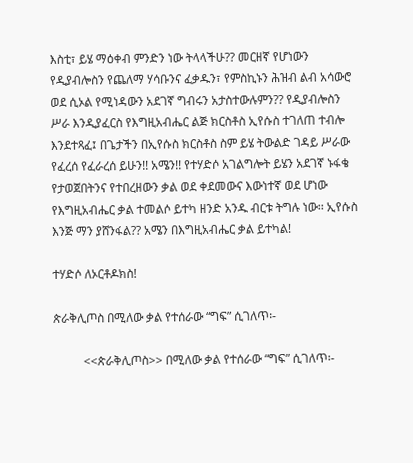እስቲ፣ ይሄ ማዕቀብ ምንድን ነው ትላላችሁ?? መርዘኛ የሆነውን የዲያብሎስን የጨለማ ሃሳቡንና ፈቃዱን፣ የምስኪኑን ሕዝብ ልብ አሳውሮ ወደ ሲኦል የሚነዳውን አደገኛ ግብሩን አታስተውሉምን?? የዲያብሎስን ሥራ እንዲያፈርስ የእግዚአብሔር ልጅ ክርስቶስ ኢየሱስ ተገለጠ ተብሎ እንደተጻፈ፤ በጌታችን በኢየሱስ ክርስቶስ ስም ይሄ ትውልድ ገዳይ ሥራው የፈረሰ የፈራረሰ ይሁን!! አሜን!! የተሃድሶ አገልግሎት ይሄን አደገኛ ኑፋቄ የታወጀበትንና የተበረዘውን ቃል ወደ ቀደመውና እውነተኛ ወደ ሆነው የእግዚአብሔር ቃል ተመልሶ ይተካ ዘንድ አንዱ ብርቱ ትግሉ ነው፡፡ ኢየሱስ እንጅ ማን ያሸንፋል?? አሜን በእግዚአብሔር ቃል ይተካል!

ተሃድሶ ለኦርቶዶክስ!

ጵራቅሊጦስ በሚለው ቃል የተሰራው “ግፍ” ሲገለጥ፡-

          <<ጵራቅሊጦስ>> በሚለው ቃል የተሰራው “ግፍ” ሲገለጥ፡-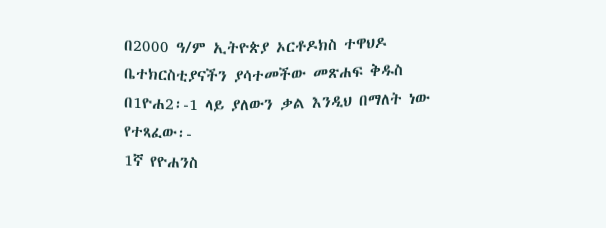በ2000 ዓ/ም ኢትዮጵያ ኦርቶዶክስ ተዋህዶ ቤተክርስቲያናችን ያሳተመችው መጽሐፍ ቅዱስ በ1ዮሐ2፡-1 ላይ ያለውን ቃል እንዲህ በማለት ነው የተጻፈው፡-
1ኛ የዮሐንስ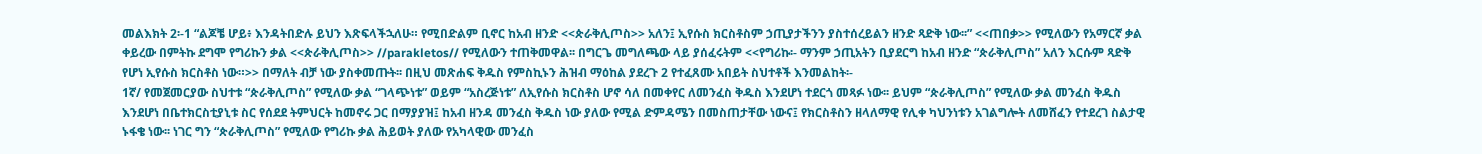መልእክት 2፡-1 “ልጆቼ ሆይ፥ እንዳትበድሉ ይህን እጽፍላችኋለሁ። የሚበድልም ቢኖር ከአብ ዘንድ <<ጵራቅሊጦስ>> አለን፤ ኢየሱስ ክርስቶስም ኃጢያታችንን ያስተሰረይልን ዘንድ ጻድቅ ነው፡፡” <<ጠበቃ>> የሚለውን የአማርኛ ቃል ቀይረው በምትኩ ደግሞ የግሪኩን ቃል <<ጵራቅሊጦስ>> //parakletos// የሚለውን ተጠቅመዋል፡፡ በግርጌ መግለጫው ላይ ያሰፈሩትም <<የግሪኩ፡- ማንም ኃጢአትን ቢያደርግ ከአብ ዘንድ “ጵራቅሊጦስ” አለን እርሱም ጻድቅ የሆነ ኢየሱስ ክርስቶስ ነው።>> በማለት ብቻ ነው ያስቀመጡት፡፡ በዚህ መጽሐፍ ቅዱስ የምስኪኑን ሕዝብ ማዕከል ያደረጉ 2 የተፈጸሙ አበይት ስህተቶች እንመልከት፡-
1ኛ/ የመጀመርያው ስህተቱ “ጵራቅሊጦስ” የሚለው ቃል “ገላጭነቱ” ወይም “አስረጅነቱ” ለኢየሱስ ክርስቶስ ሆኖ ሳለ በመቀየር ለመንፈስ ቅዱስ እንደሆነ ተደርጎ መጻፉ ነው፡፡ ይህም “ጵራቅሊጦስ” የሚለው ቃል መንፈስ ቅዱስ እንደሆነ በቤተክርስቲያኒቱ ስር የሰደደ ትምህርት ከመኖሩ ጋር በማያያዝ፤ ከአብ ዘንዳ መንፈስ ቅዱስ ነው ያለው የሚል ድምዳሜን በመስጠታቸው ነውና፤ የክርስቶስን ዘላለማዊ የሊቀ ካህንነቱን አገልግሎት ለመሸፈን የተደረገ ስልታዊ ኑፋቄ ነው፡፡ ነገር ግን “ጵራቅሊጦስ” የሚለው የግሪኩ ቃል ሕይወት ያለው የአካላዊው መንፈስ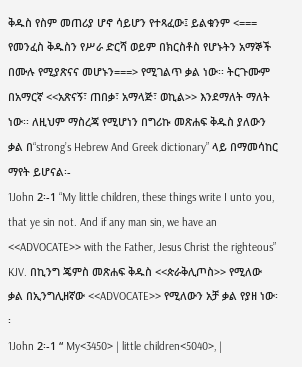ቅዱስ የስም መጠሪያ ሆኖ ሳይሆን የተጻፈው፤ ይልቁንም <=== የመንፈስ ቅዱስን የሥራ ድርሻ ወይም በክርስቶስ የሆኑትን አማኞች በሙሉ የሚያጽናና መሆኑን===> የሚገልጥ ቃል ነው፡፡ ትርጉሙም በአማርኛ <<አጽናኝ፣ ጠበቃ፣ አማላጅ፣ ወኪል>> እንደማለት ማለት ነው፡፡ ለዚህም ማስረጃ የሚሆነን በግሪኩ መጽሐፍ ቅዱስ ያለውን ቃል በ“strong’s Hebrew And Greek dictionary” ላይ በማመሳከር ማየት ይሆናል፡-
1John 2፡-1 “My little children, these things write I unto you, that ye sin not. And if any man sin, we have an <<ADVOCATE>> with the Father, Jesus Christ the righteous” KJV. በኪንግ ጄምስ መጽሐፍ ቅዱስ <<ጵራቅሊጦስ>> የሚለው ቃል በኢንግሊዘኛው <<ADVOCATE>> የሚለውን አቻ ቃል የያዘ ነው፡፡
1John 2፡-1 “ My<3450> | little children<5040>, |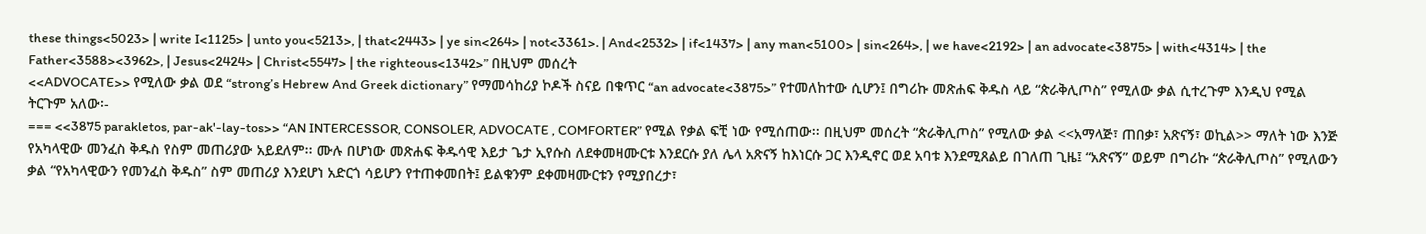these things<5023> | write I<1125> | unto you<5213>, | that<2443> | ye sin<264> | not<3361>. | And<2532> | if<1437> | any man<5100> | sin<264>, | we have<2192> | an advocate<3875> | with<4314> | the Father<3588><3962>, | Jesus<2424> | Christ<5547> | the righteous<1342>” በዚህም መሰረት
<<ADVOCATE>> የሚለው ቃል ወደ “strong’s Hebrew And Greek dictionary” የማመሳከሪያ ኮዶች ስናይ በቁጥር “an advocate<3875>” የተመለከተው ሲሆን፤ በግሪኩ መጽሐፍ ቅዱስ ላይ “ጵራቅሊጦስ” የሚለው ቃል ሲተረጉም እንዲህ የሚል ትርጉም አለው፡-
=== <<3875 parakletos, par-ak'-lay-tos>> “AN INTERCESSOR, CONSOLER, ADVOCATE , COMFORTER” የሚል የቃል ፍቺ ነው የሚሰጠው፡፡ በዚህም መሰረት “ጵራቅሊጦስ” የሚለው ቃል <<አማላጅ፣ ጠበቃ፣ አጽናኝ፣ ወኪል>> ማለት ነው እንጅ የአካላዊው መንፈስ ቅዱስ የስም መጠሪያው አይደለም፡፡ ሙሉ በሆነው መጽሐፍ ቅዱሳዊ እይታ ጌታ ኢየሱስ ለደቀመዛሙርቱ እንደርሱ ያለ ሌላ አጽናኝ ከእነርሱ ጋር እንዲኖር ወደ አባቱ እንደሚጸልይ በገለጠ ጊዜ፤ “አጽናኝ” ወይም በግሪኩ “ጵራቅሊጦስ” የሚለውን ቃል “የአካላዊውን የመንፈስ ቅዱስ” ስም መጠሪያ እንደሆነ አድርጎ ሳይሆን የተጠቀመበት፤ ይልቁንም ደቀመዛሙርቱን የሚያበረታ፣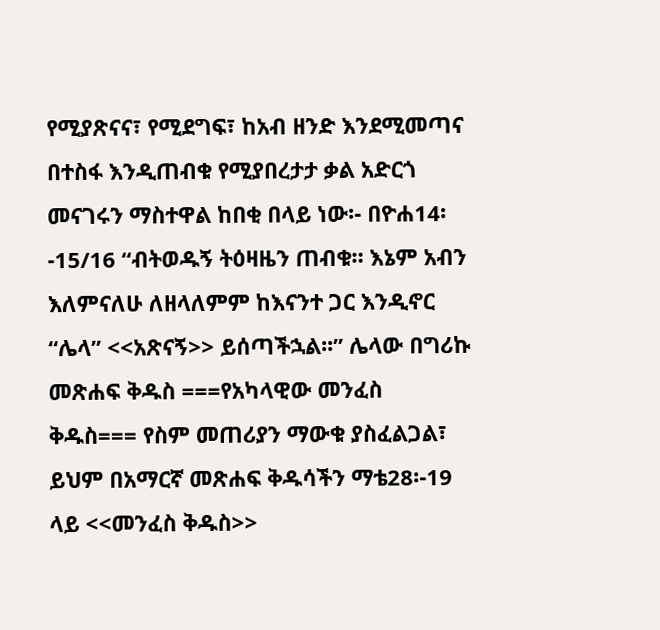የሚያጽናና፣ የሚደግፍ፣ ከአብ ዘንድ እንደሚመጣና በተስፋ እንዲጠብቁ የሚያበረታታ ቃል አድርጎ መናገሩን ማስተዋል ከበቂ በላይ ነው፡- በዮሐ14፡-15/16 “ብትወዱኝ ትዕዛዜን ጠብቁ። እኔም አብን እለምናለሁ ለዘላለምም ከእናንተ ጋር እንዲኖር “ሌላ” <<አጽናኝ>> ይሰጣችኋል፡፡” ሌላው በግሪኩ መጽሐፍ ቅዱስ ===የአካላዊው መንፈስ ቅዱስ=== የስም መጠሪያን ማውቁ ያስፈልጋል፣ ይህም በአማርኛ መጽሐፍ ቅዱሳችን ማቴ28፡-19 ላይ <<መንፈስ ቅዱስ>>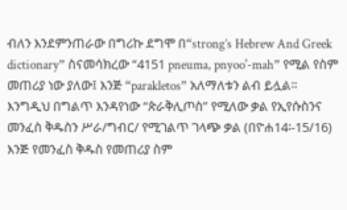ብለን እንደምንጠራው በግሪኩ ደግሞ በ“strong’s Hebrew And Greek dictionary” ስናመሳክረው “4151 pneuma, pnyoo'-mah” የሚል የስም መጠሪያ ነው ያለው፤ እንጅ “parakletos” አለማለቱን ልብ ይሏል፡፡ እንግዲህ በግልጥ እንዳየነው “ጵራቅሊጦስ” የሚለው ቃል የኢየሱስንና መንፈስ ቅዱስን ሥራ/ግብር/ የሚገልጥ ገላጭ ቃል (በዮሐ14፡-15/16) እንጅ የመንፈስ ቅዱስ የመጠሪያ ስም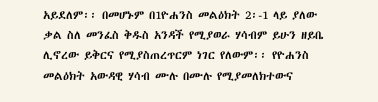አይደለም፡፡ በመሆኑም በ1ዮሐንስ መልዕክት 2፡-1 ላይ ያለው ቃል ስለ መንፈስ ቅዱስ አንዳች የሚያወራ ሃሳብም ይሁን ዘይቤ ሊኖረው ይቅርና የሚያስጠረጥርም ነገር የለውም፡፡ የዮሐንስ መልዕክት አውዳዊ ሃሳብ ሙሉ በሙሉ የሚያመለክተውና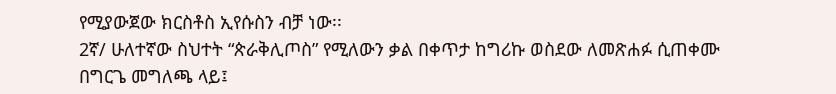የሚያውጀው ክርስቶስ ኢየሱስን ብቻ ነው፡፡
2ኛ/ ሁለተኛው ስህተት “ጵራቅሊጦስ” የሚለውን ቃል በቀጥታ ከግሪኩ ወስደው ለመጽሐፉ ሲጠቀሙ በግርጌ መግለጫ ላይ፤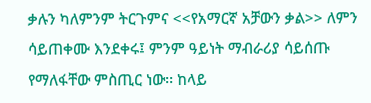ቃሉን ካለምንም ትርጉምና <<የአማርኛ አቻውን ቃል>> ለምን ሳይጠቀሙ እንደቀሩ፤ ምንም ዓይነት ማብራሪያ ሳይሰጡ የማለፋቸው ምስጢር ነው፡፡ ከላይ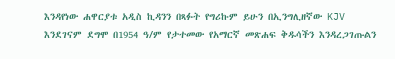እንዳየነው ሐዋርያቱ አዲስ ኪዳንን በጻፉት የግሪኩም ይሁን በኢንግሊዘኛው KJV እንደገናም ደግሞ በ1954 ዓ/ም የታተመው የአማርኛ መጽሐፍ ቅዱሳችን እንዳረጋገጡልን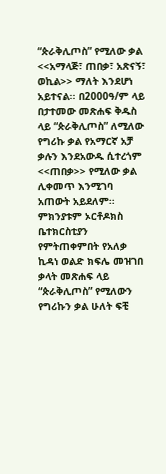“ጵራቅሊጦስ” የሚለው ቃል <<አማላጅ፣ ጠበቃ፣ አጽናኝ፣ ወኪል>> ማለት እንደሆነ አይተናል፡፡ በ2000ዓ/ም ላይ በታተመው መጽሐፍ ቅዱስ ላይ “ጵራቅሊጦስ” ለሚለው የግሪኩ ቃል የአማርኛ አቻ ቃሉን እንደአውዱ ሲተረጎም <<ጠበቃ>> የሚለው ቃል ሊቀመጥ እንሚገባ አጠውት አይደለም፡፡ ምክንያቱም ኦርቶዶክስ ቤተክርስቲያን የምትጠቀምበት የአለቃ ኪዳነ ወልድ ክፍሌ መዝገበ ቃላት መጽሐፍ ላይ “ጵራቅሊጦስ” የሚለውን የግሪኩን ቃል ሁለት ፍቺ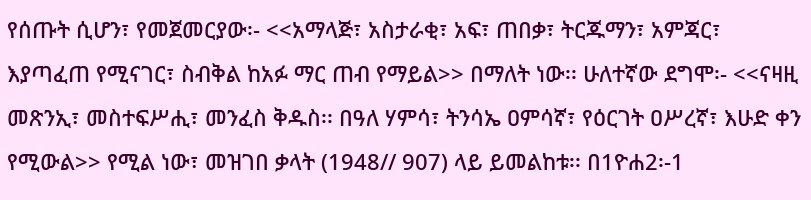የሰጡት ሲሆን፣ የመጀመርያው፡- <<አማላጅ፣ አስታራቂ፣ አፍ፣ ጠበቃ፣ ትርጁማን፣ አምጃር፣ እያጣፈጠ የሚናገር፣ ስብቅል ከአፉ ማር ጠብ የማይል>> በማለት ነው፡፡ ሁለተኛው ደግሞ፡- <<ናዛዚ መጽንኢ፣ መስተፍሥሒ፣ መንፈስ ቅዱስ፡፡ በዓለ ሃምሳ፣ ትንሳኤ ዐምሳኛ፣ የዕርገት ዐሥረኛ፣ እሁድ ቀን የሚውል>> የሚል ነው፣ መዝገበ ቃላት (1948// 907) ላይ ይመልከቱ፡፡ በ1ዮሐ2፡-1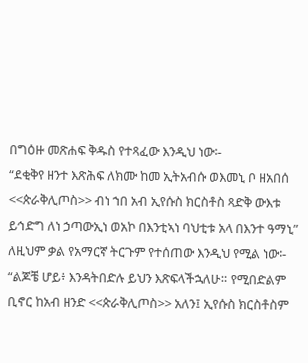በግዕዙ መጽሐፍ ቅዱስ የተጻፈው እንዲህ ነው፡-
“ደቂቅየ ዘንተ እጽሕፍ ለክሙ ከመ ኢትአብሱ ወእመኒ ቦ ዘአበሰ <<ጵራቅሊጦስ>> ብነ ኀበ አብ ኢየሱስ ክርስቶስ ጻድቅ ውእቱ ይኅድግ ለነ ኃጣውኢነ ወአኮ በእንቲኣነ ባህቲቱ አላ በእንተ ዓማኒ”
ለዚህም ቃል የአማርኛ ትርጉም የተሰጠው እንዲህ የሚል ነው፡- “ልጆቼ ሆይ፥ እንዳትበድሉ ይህን እጽፍላችኋለሁ። የሚበድልም ቢኖር ከአብ ዘንድ <<ጵራቅሊጦስ>> አለን፤ ኢየሱስ ክርስቶስም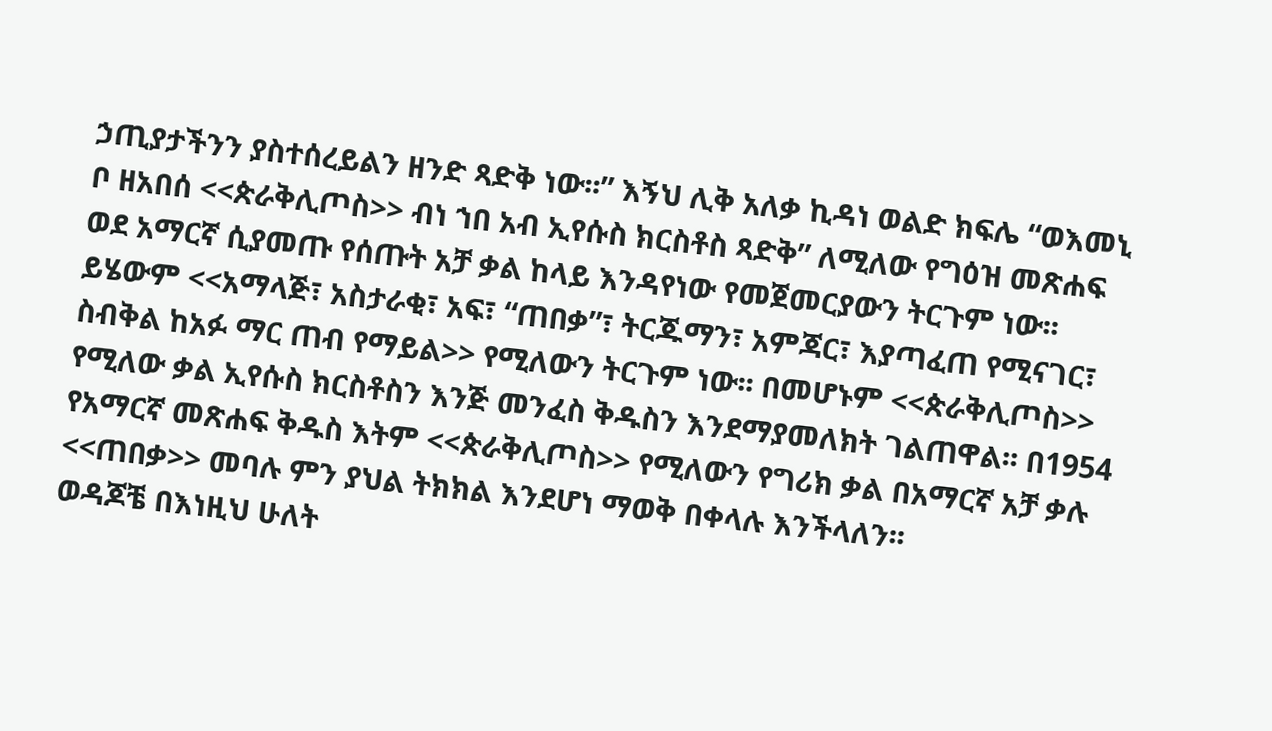ኃጢያታችንን ያስተሰረይልን ዘንድ ጻድቅ ነው፡፡” እኝህ ሊቅ አለቃ ኪዳነ ወልድ ክፍሌ “ወእመኒ ቦ ዘአበሰ <<ጵራቅሊጦስ>> ብነ ኀበ አብ ኢየሱስ ክርስቶስ ጻድቅ” ለሚለው የግዕዝ መጽሐፍ ወደ አማርኛ ሲያመጡ የሰጡት አቻ ቃል ከላይ እንዳየነው የመጀመርያውን ትርጉም ነው፡፡ ይሄውም <<አማላጅ፣ አስታራቂ፣ አፍ፣ “ጠበቃ”፣ ትርጁማን፣ አምጃር፣ እያጣፈጠ የሚናገር፣ ስብቅል ከአፉ ማር ጠብ የማይል>> የሚለውን ትርጉም ነው፡፡ በመሆኑም <<ጵራቅሊጦስ>> የሚለው ቃል ኢየሱስ ክርስቶስን እንጅ መንፈስ ቅዱስን እንደማያመለክት ገልጠዋል፡፡ በ1954 የአማርኛ መጽሐፍ ቅዱስ እትም <<ጵራቅሊጦስ>> የሚለውን የግሪክ ቃል በአማርኛ አቻ ቃሉ <<ጠበቃ>> መባሉ ምን ያህል ትክክል እንደሆነ ማወቅ በቀላሉ እንችላለን፡፡
ወዳጆቼ በእነዚህ ሁለት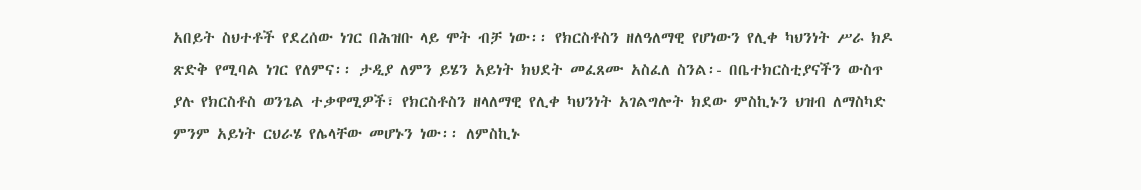አበይት ስህተቶች የደረሰው ነገር በሕዝቡ ላይ ሞት ብቻ ነው፡፡ የክርስቶስን ዘለዓለማዊ የሆነውን የሊቀ ካህንነት ሥራ ክዶ ጽድቅ የሚባል ነገር የለምና፡፡ ታዲያ ለምን ይሄን አይነት ክህደት መፈጸሙ አስፈለ ስንል፡- በቤተክርስቲያናችን ውስጥ ያሉ የክርስቶስ ወንጌል ተቃዋሚዎች፣ የክርስቶስን ዘላለማዊ የሊቀ ካህንነት አገልግሎት ክደው ምስኪኑን ህዝብ ለማስካድ ምንም አይነት ርህራሄ የሌላቸው መሆኑን ነው፡፡ ለምስኪኑ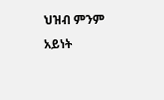ህዝብ ምንም አይነት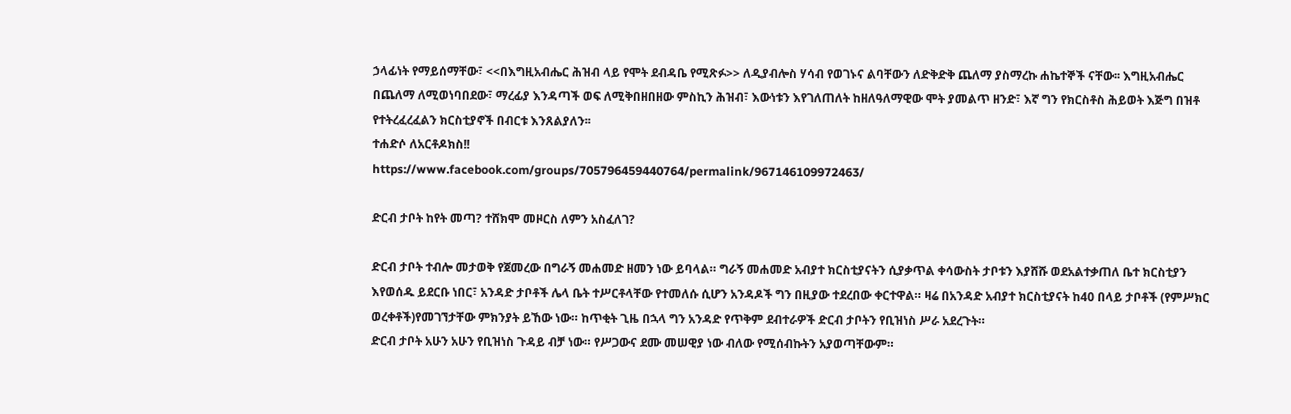ኃላፊነት የማይሰማቸው፣ <<በእግዚአብሔር ሕዝብ ላይ የሞት ደብዳቤ የሚጽፉ>> ለዲያብሎስ ሃሳብ የወገኑና ልባቸውን ለድቅድቅ ጨለማ ያስማረኩ ሐኬተኞች ናቸው፡፡ እግዚአብሔር በጨለማ ለሚወነባበደው፣ ማረፊያ እንዳጣች ወፍ ለሚቅበዘበዘው ምስኪን ሕዝብ፣ እውነቱን እየገለጠለት ከዘለዓለማዊው ሞት ያመልጥ ዘንድ፣ እኛ ግን የክርስቶስ ሕይወት እጅግ በዝቶ የተትረፈረፈልን ክርስቲያኖች በብርቱ እንጸልያለን፡፡
ተሐድሶ ለአርቶዶክስ!!
https://www.facebook.com/groups/705796459440764/permalink/967146109972463/

ድርብ ታቦት ከየት መጣ? ተሸክሞ መዞርስ ለምን አስፈለገ?

ድርብ ታቦት ተብሎ መታወቅ የጀመረው በግራኝ መሐመድ ዘመን ነው ይባላል። ግራኝ መሐመድ አብያተ ክርስቲያናትን ሲያቃጥል ቀሳውስት ታቦቱን እያሸሹ ወደአልተቃጠለ ቤተ ክርስቲያን እየወሰዱ ይደርቡ ነበር፣ አንዳድ ታቦቶች ሌላ ቤት ተሥርቶላቸው የተመለሱ ሲሆን አንዳዶች ግን በዚያው ተደረበው ቀርተዋል። ዛሬ በአንዳድ አብያተ ክርስቲያናት ከ40 በላይ ታቦቶች (የምሥክር ወረቀቶች)የመገኘታቸው ምክንያት ይኸው ነው። ከጥቂት ጊዜ በኋላ ግን አንዳድ የጥቅም ደብተራዎች ድርብ ታቦትን የቢዝነስ ሥራ አደረጉት።
ድርብ ታቦት አሁን አሁን የቢዝነስ ጉዳይ ብቻ ነው። የሥጋውና ደሙ መሠዊያ ነው ብለው የሚሰብኩትን አያወጣቸውም።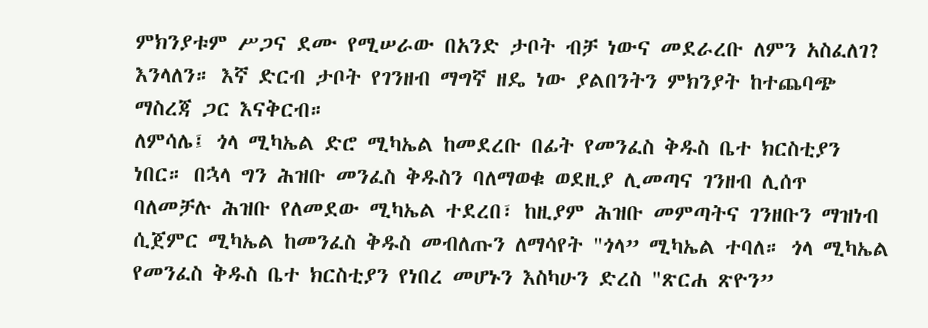ምክንያቱም ሥጋና ደሙ የሚሠራው በአንድ ታቦት ብቻ ነውና መደራረቡ ለምን አስፈለገ? እንላለን። እኛ ድርብ ታቦት የገንዘብ ማግኛ ዘዴ ነው ያልበንትን ምክንያት ከተጨባጭ ማስረጃ ጋር እናቅርብ።
ለምሳሌ፤ ጎላ ሚካኤል ድሮ ሚካኤል ከመደረቡ በፊት የመንፈስ ቅዱስ ቤተ ክርስቲያን ነበር። በኋላ ግን ሕዝቡ መንፈስ ቅዱስን ባለማወቁ ወደዚያ ሊመጣና ገንዘብ ሊሰጥ ባለመቻሉ ሕዝቡ የለመደው ሚካኤል ተደረበ፣ ከዚያም ሕዝቡ መምጣትና ገንዘቡን ማዝነብ ሲጀምር ሚካኤል ከመንፈስ ቅዱስ መብለጡን ለማሳየት "ጎላ” ሚካኤል ተባለ። ጎላ ሚካኤል የመንፈስ ቅዱስ ቤተ ክርስቲያን የነበረ መሆኑን እስካሁን ድረስ "ጽርሐ ጽዮን”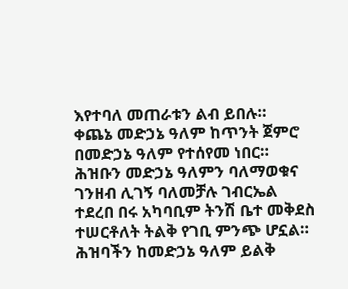እየተባለ መጠራቱን ልብ ይበሉ።
ቀጨኔ መድኃኔ ዓለም ከጥንት ጀምሮ በመድኃኔ ዓለም የተሰየመ ነበር። ሕዝቡን መድኃኔ ዓለምን ባለማወቁና ገንዘብ ሊገኝ ባለመቻሉ ገብርኤል ተደረበ በሩ አካባቢም ትንሽ ቤተ መቅደስ ተሠርቶለት ትልቅ የገቢ ምንጭ ሆኗል። ሕዝባችን ከመድኃኔ ዓለም ይልቅ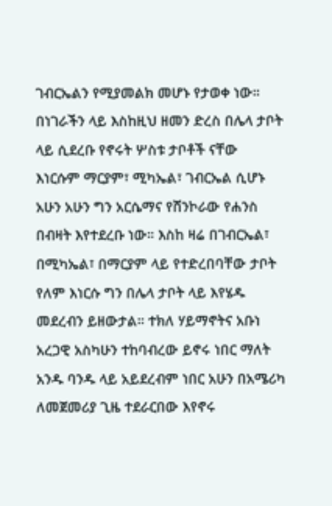ገብርኤልን የሚያመልክ መሆኑ የታወቀ ነው። በነገራችን ላይ እስከዚህ ዘመን ድረስ በሌላ ታቦት ላይ ሲደረቡ የኖሩት ሦስቱ ታቦቶች ናቸው እነርሱም ማርያም፣ ሚካኤል፣ ገብርኤል ሲሆኑ አሁን አሁን ግን አርሴማና የሸንኮራው የሐንስ በብዛት እየተደረቡ ነው። እስከ ዛሬ በገብርኤል፣ በሚካኤል፣ በማርያም ላይ የተድረበባቸው ታቦት የለም እነርሱ ግን በሌላ ታቦት ላይ እየሄዱ መደረብን ይዘውታል። ተክለ ሃይማኖትና አቡነ አረጋዊ አስካሁን ተከባብረው ይኖሩ ነበር ማለት አንዱ ባንዱ ላይ አይደረብም ነበር አሁን በአሜሪካ ለመጀመሪያ ጊዜ ተደራርበው እየኖሩ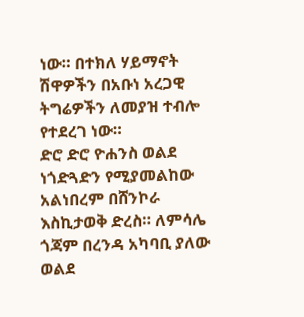ነው። በተክለ ሃይማኖት ሽዋዎችን በአቡነ አረጋዊ ትግሬዎችን ለመያዝ ተብሎ የተደረገ ነው።
ድሮ ድሮ ዮሐንስ ወልደ ነጎድጓድን የሚያመልከው አልነበረም በሸንኮራ እስኪታወቅ ድረስ። ለምሳሌ ጎጃም በረንዳ አካባቢ ያለው ወልደ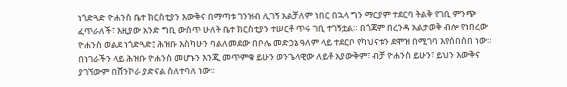ነጎድጓድ ዮሐንስ ቤተ ክርስቲያን እውቅና በማጣቱ ገንዝብ ሊገኝ አልቻለም ነበር በኋላ ግን ማርያም ተደርባ ትልቅ የገቢ ምንጭ ፈጥራለች፣ እዚያው አንድ ግቢ ውስጥ ሁለት ቤተ ክርስቲያን ተሠርቶ ጥሩ ገቢ ተገኝቷል። በጎጃም በረንዳ አልታወቅ ብሎ የነበረው ዮሐንስ ወልደ ነጎድጓድ፤ ሕዝቡ እስካሁን ባልለመደው በቦሌ መድኃኔ ዓለም ላይ ተደርቦ የካህናቱን ደሞዝ በሚገባ እየሰበሰበ ነው። በነገራችን ላይ ሕዝቡ ዮሐንስ መሆኑን እንጂ መጥምቁ ይሁን ወንጌላዊው ለይቶ አያውቅም፣ ብቻ ዮሐንስ ይሁን፣ ይህን እውቅና ያገኘውም በሸንኮራ ያድናል ስለተባለ ነው።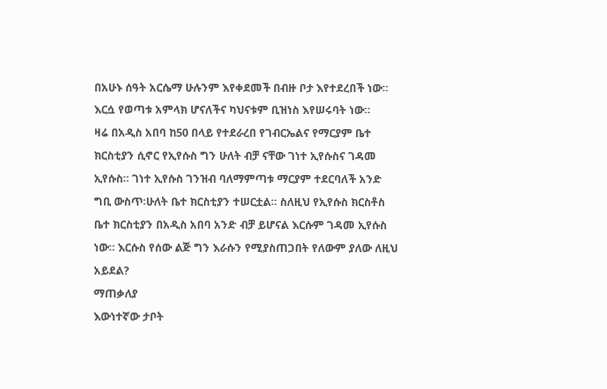በአሁኑ ሰዓት አርሴማ ሁሉንም እየቀደመች በብዙ ቦታ እየተደረበች ነው። እርሷ የወጣቱ አምላክ ሆናለችና ካህናቱም ቢዝነስ እየሠሩባት ነው።
ዛሬ በአዲስ አበባ ከ50 በላይ የተደራረበ የገብርኤልና የማርያም ቤተ ክርስቲያን ሲኖር የኢየሱስ ግን ሁለት ብቻ ናቸው ገነተ ኢየሱስና ገዳመ ኢየሱስ። ገነተ ኢየሱስ ገንዝብ ባለማምጣቱ ማርያም ተደርባለች አንድ ግቢ ውስጥ፡ሁለት ቤተ ክርስቲያን ተሠርቷል። ስለዚህ የኢየሱስ ክርስቶስ ቤተ ክርስቲያን በአዲስ አበባ አንድ ብቻ ይሆናል እርሱም ገዳመ ኢየሱስ ነው። እርሱስ የሰው ልጅ ግን እራሱን የሚያስጠጋበት የለውም ያለው ለዚህ አይደል?
ማጠቃለያ
እውነተኛው ታቦት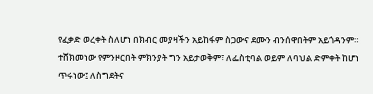የፈቃድ ወረቀት ስለሆነ በክብር መያዛችን አይከፋም ስጋውና ደሙን ብንሰዋበትም አይጎዳንም። ተሸክመነው የምንዞርበት ምክንያት ግን አይታወቅም፣ ለፌስቲባል ወይም ለባህል ድምቀት ከሆነ ጥሩነው፤ ለስግደትና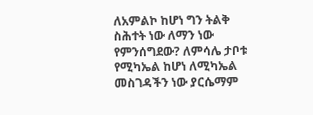ለአምልኮ ከሆነ ግን ትልቅ ስሕተት ነው ለማን ነው የምንሰግደው? ለምሳሌ ታቦቱ የሚካኤል ከሆነ ለሚካኤል መስገዳችን ነው ያርሴማም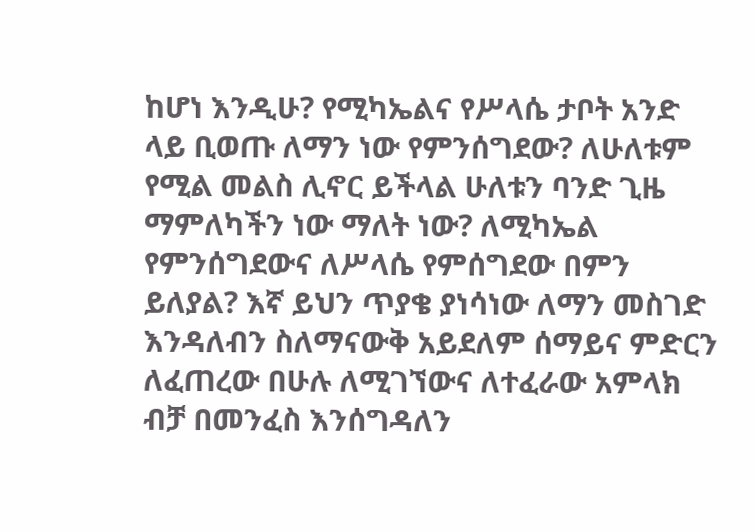ከሆነ እንዲሁ? የሚካኤልና የሥላሴ ታቦት አንድ ላይ ቢወጡ ለማን ነው የምንሰግደው? ለሁለቱም የሚል መልስ ሊኖር ይችላል ሁለቱን ባንድ ጊዜ ማምለካችን ነው ማለት ነው? ለሚካኤል የምንሰግደውና ለሥላሴ የምሰግደው በምን ይለያል? እኛ ይህን ጥያቄ ያነሳነው ለማን መስገድ እንዳለብን ስለማናውቅ አይደለም ሰማይና ምድርን ለፈጠረው በሁሉ ለሚገኘውና ለተፈራው አምላክ ብቻ በመንፈስ እንሰግዳለን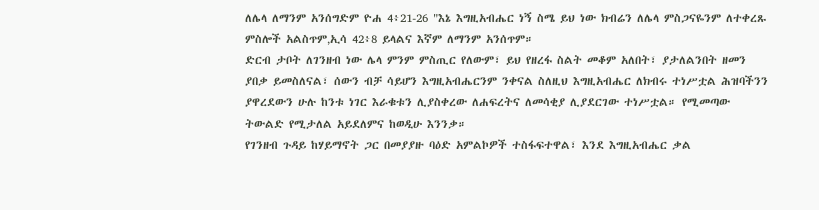ለሌላ ለማንም አንሰግድም ዮሐ 4፥21-26 "እኔ እግዚአብሔር ነኝ ስሜ ይህ ነው ክብሬን ለሌላ ምስጋናዬንም ለተቀረጹ ምስሎች አልስጥም‚ኢሳ 42፥8 ይላልና እኛም ለማንም አንሰጥም።
ድርብ ታቦት ለገንዘብ ነው ሌላ ምንም ምስጢር የለውም፣ ይህ የዘረፋ ስልት መቆም አለበት፣ ያታለልንበት ዘመን ያበቃ ይመስለናል፣ ሰውን ብቻ ሳይሆን እግዚአብሔርንም ንቀናል ስለዚህ እግዚአብሔር ለክብሩ ተነሥቷል ሕዝባችንን ያዋረደውን ሁሉ ከንቱ ነገር እራቁቱን ሊያስቀረው ለሐፍረትና ለመሳቂያ ሊያደርገው ተነሥቷል። የሚመጣው ትውልድ የሚታለል አይደለምና ከወዲሁ እንንቃ።
የገንዘብ ጉዳይ ከሃይማኖት ጋር በመያያዙ ባዕድ አምልኮዎች ተስፋፍተዋል፣ እንደ እግዚአብሔር ቃል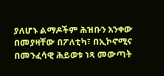ያለሆኑ ልማዶችም ሕዝቡን አንቀው በመያዛቸው በፖለቲካ፣ በኢኮኖሚና በመንፈሳዊ ሕይወቱ ነጻ መውጣት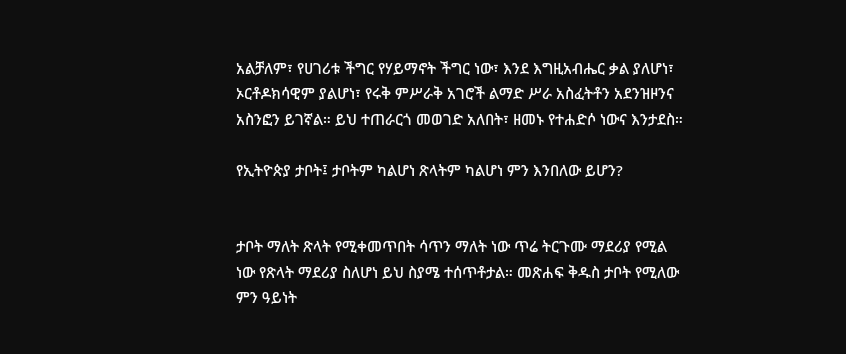አልቻለም፣ የሀገሪቱ ችግር የሃይማኖት ችግር ነው፣ እንደ እግዚአብሔር ቃል ያለሆነ፣ ኦርቶዶክሳዊም ያልሆነ፣ የሩቅ ምሥራቅ አገሮች ልማድ ሥራ አስፈትቶን አደንዝዞንና አስንፎን ይገኛል። ይህ ተጠራርጎ መወገድ አለበት፣ ዘመኑ የተሐድሶ ነውና እንታደስ።

የኢትዮጵያ ታቦት፤ ታቦትም ካልሆነ ጽላትም ካልሆነ ምን እንበለው ይሆን?


ታቦት ማለት ጽላት የሚቀመጥበት ሳጥን ማለት ነው ጥሬ ትርጉሙ ማደሪያ የሚል ነው የጽላት ማደሪያ ስለሆነ ይህ ስያሜ ተሰጥቶታል። መጽሐፍ ቅዱስ ታቦት የሚለው ምን ዓይነት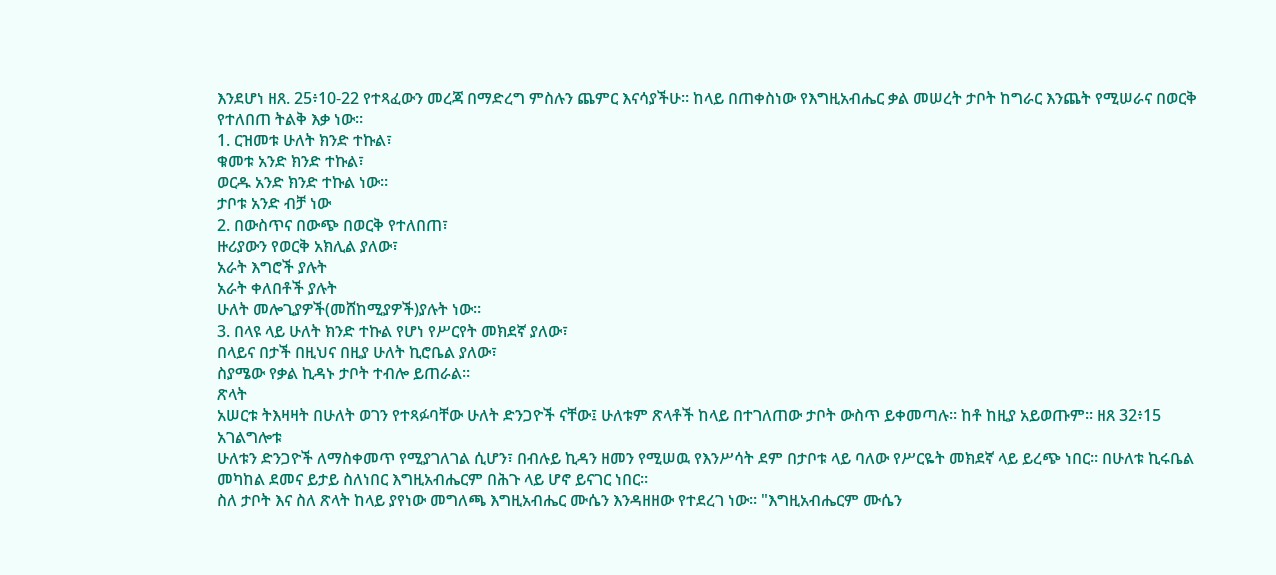እንደሆነ ዘጸ. 25፥10-22 የተጻፈውን መረጃ በማድረግ ምስሉን ጨምር እናሳያችሁ። ከላይ በጠቀስነው የእግዚአብሔር ቃል መሠረት ታቦት ከግራር እንጨት የሚሠራና በወርቅ የተለበጠ ትልቅ እቃ ነው።
1. ርዝመቱ ሁለት ክንድ ተኩል፣
ቁመቱ አንድ ክንድ ተኩል፣
ወርዱ አንድ ክንድ ተኩል ነው።
ታቦቱ አንድ ብቻ ነው
2. በውስጥና በውጭ በወርቅ የተለበጠ፣
ዙሪያውን የወርቅ አክሊል ያለው፣
አራት እግሮች ያሉት
አራት ቀለበቶች ያሉት
ሁለት መሎጊያዎች(መሸከሚያዎች)ያሉት ነው።
3. በላዩ ላይ ሁለት ክንድ ተኩል የሆነ የሥርየት መክደኛ ያለው፣
በላይና በታች በዚህና በዚያ ሁለት ኪሮቤል ያለው፣
ስያሜው የቃል ኪዳኑ ታቦት ተብሎ ይጠራል።
ጽላት
አሠርቱ ትእዛዛት በሁለት ወገን የተጻፉባቸው ሁለት ድንጋዮች ናቸው፤ ሁለቱም ጽላቶች ከላይ በተገለጠው ታቦት ውስጥ ይቀመጣሉ። ከቶ ከዚያ አይወጡም። ዘጸ 32፥15
አገልግሎቱ
ሁለቱን ድንጋዮች ለማስቀመጥ የሚያገለገል ሲሆን፣ በብሉይ ኪዳን ዘመን የሚሠዉ የእንሥሳት ደም በታቦቱ ላይ ባለው የሥርዬት መክደኛ ላይ ይረጭ ነበር። በሁለቱ ኪሩቤል መካከል ደመና ይታይ ስለነበር እግዚአብሔርም በሕጉ ላይ ሆኖ ይናገር ነበር።
ስለ ታቦት እና ስለ ጽላት ከላይ ያየነው መግለጫ እግዚአብሔር ሙሴን እንዳዘዘው የተደረገ ነው። "እግዚአብሔርም ሙሴን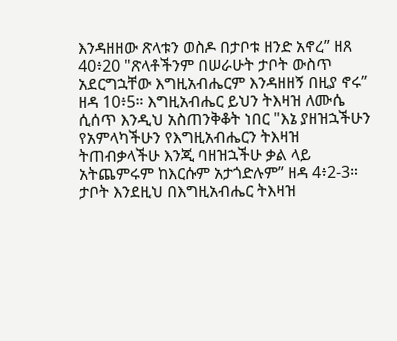እንዳዘዘው ጽላቱን ወስዶ በታቦቱ ዘንድ አኖረ” ዘጸ 40፥20 "ጽላቶችንም በሠራሁት ታቦት ውስጥ አደርግኋቸው እግዚአብሔርም እንዳዘዘኝ በዚያ ኖሩ” ዘዳ 10፥5። እግዚአብሔር ይህን ትእዛዝ ለሙሴ ሲሰጥ እንዲህ አስጠንቅቆት ነበር "እኔ ያዘዝኋችሁን የአምላካችሁን የእግዚአብሔርን ትእዛዝ ትጠብቃላችሁ እንጂ ባዘዝኋችሁ ቃል ላይ አትጨምሩም ከእርሱም አታጎድሉም” ዘዳ 4፥2-3።
ታቦት እንደዚህ በእግዚአብሔር ትእዛዝ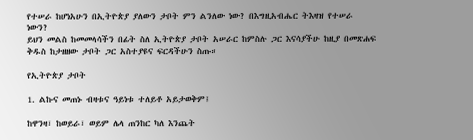የተሠራ ከሆነአሁን በኢትዮጵያ ያለውን ታቦት ምን ልንለው ነው? በእግዚአብሔር ትእዛዝ የተሠራ ነውን?
ይህን መልስ ከመመላሳችን በፊት ስለ ኢትዮጵያ ታቦት አሠራር ከምስሉ ጋር እናሳያችሁ ከዚያ በመጽሐፍ ቅዱስ ከታዘዘው ታቦት ጋር አስተያዩና ፍርዳችሁን ስጡ።

የኢትዮጵያ ታቦት

1. ልኩና መጠኑ ብዛቱና ዓይነቱ ተለይቶ አይታወቅም፤

ከዋንዛ፣ ከወይራ፣ ወይም ሌላ ጠንከር ካለ እንጨት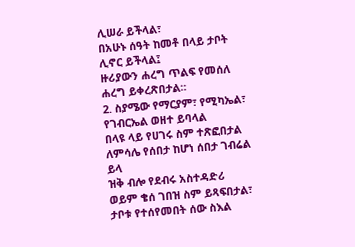ሊሠራ ይችላል፣
በአሁኑ ሰዓት ከመቶ በላይ ታቦት ሊኖር ይችላል፤
ዙሪያውን ሐረግ ጥልፍ የመሰለ ሐረግ ይቀረጽበታል።
2. ስያሜው የማርያም፣ የሚካኤል፣ የገብርኤል ወዘተ ይባላል
በላዩ ላይ የሀገሩ ስም ተጽፎበታል ለምሳሌ የሰበታ ከሆነ ሰበታ ገብሬል ይላ
ዝቅ ብሎ የደብሩ አስተዳድሪ ወይም ቄሰ ገበዝ ስም ይጻፍበታል፣
ታቦቱ የተሰየመበት ሰው ስእል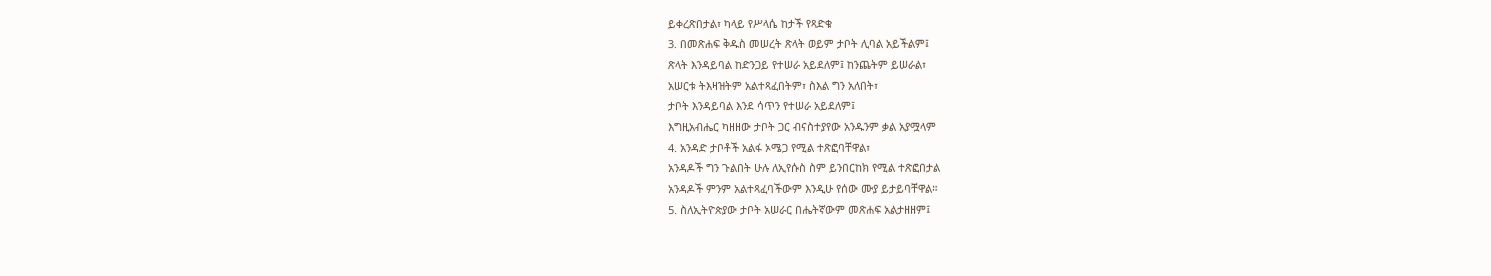ይቀረጽበታል፣ ካላይ የሥላሴ ከታች የጻድቁ
3. በመጽሐፍ ቅዱስ መሠረት ጽላት ወይም ታቦት ሊባል አይችልም፤
ጽላት እንዳይባል ከድንጋይ የተሠራ አይደለም፤ ከንጨትም ይሠራል፣
አሠርቱ ትእዛዝትም አልተጻፈበትም፣ ስእል ግን አለበት፣
ታቦት እንዳይባል እንደ ሳጥን የተሠራ አይደለም፤
እግዚአብሔር ካዘዘው ታቦት ጋር ብናስተያየው አንዱንም ቃል አያሟላም
4. አንዳድ ታቦቶች አልፋ ኦሜጋ የሚል ተጽፎባቸዋል፣
አንዳዶች ግን ጉልበት ሁሉ ለኢየሱስ ስም ይንበርከክ የሚል ተጽፎበታል
አንዳዶች ምንም አልተጻፈባችውም እንዲሁ የሰው ሙያ ይታይባቸዋል።
5. ስለኢትዮጵያው ታቦት አሠራር በሔትኛውም መጽሐፍ አልታዘዘም፤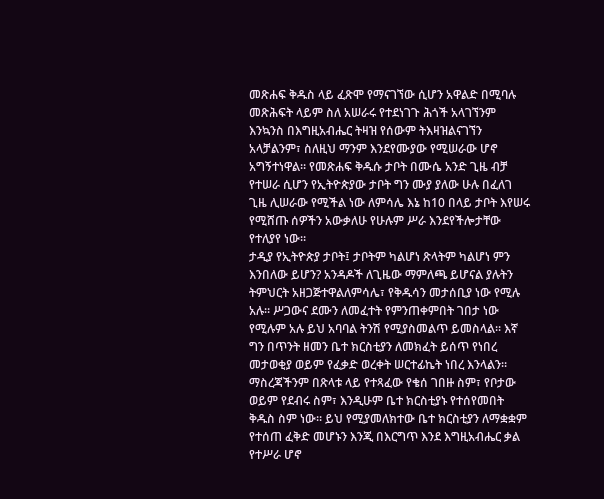መጽሐፍ ቅዱስ ላይ ፈጽሞ የማናገኘው ሲሆን አዋልድ በሚባሉ መጽሕፍት ላይም ስለ አሠራሩ የተደነገጉ ሕጎች አላገኘንም እንኳንስ በእግዚአብሔር ትዛዝ የሰውም ትእዛዝልናገኘን አላቻልንም፣ ስለዚህ ማንም እንደየሙያው የሚሠራው ሆኖ አግኝተነዋል። የመጽሐፍ ቅዱሱ ታቦት በሙሴ አንድ ጊዜ ብቻ የተሠራ ሲሆን የኢትዮጵያው ታቦት ግን ሙያ ያለው ሁሉ በፈለገ ጊዜ ሊሠራው የሚችል ነው ለምሳሌ እኔ ከ10 በላይ ታቦት እየሠሩ የሚሸጡ ሰዎችን አውቃለሁ የሁሉም ሥራ እንደየችሎታቸው የተለያየ ነው።
ታዲያ የኢትዮጵያ ታቦት፤ ታቦትም ካልሆነ ጽላትም ካልሆነ ምን እንበለው ይሆን? አንዳዶች ለጊዜው ማምለጫ ይሆናል ያሉትን ትምህርት አዘጋጅተዋልለምሳሌ፣ የቅዱሳን መታሰቢያ ነው የሚሉ አሉ። ሥጋውና ደሙን ለመፈተት የምንጠቀምበት ገበታ ነው የሚሉም አሉ ይህ አባባል ትንሽ የሚያስመልጥ ይመስላል። እኛ ግን በጥንት ዘመን ቤተ ክርስቲያን ለመክፈት ይሰጥ የነበረ መታወቂያ ወይም የፈቃድ ወረቀት ሠርተፊኬት ነበረ እንላልን። ማስረጃችንም በጽላቱ ላይ የተጻፈው የቄሰ ገበዙ ስም፣ የቦታው ወይም የደብሩ ስም፣ እንዲሁም ቤተ ክርስቲያኑ የተሰየመበት ቅዱስ ስም ነው። ይህ የሚያመለክተው ቤተ ክርስቲያን ለማቋቋም የተሰጠ ፈቅድ መሆኑን እንጂ በእርግጥ እንደ እግዚአብሔር ቃል የተሥራ ሆኖ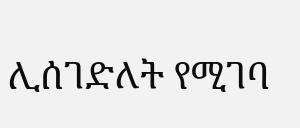ሊሰገድለት የሚገባ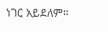ነገር አይደለም።